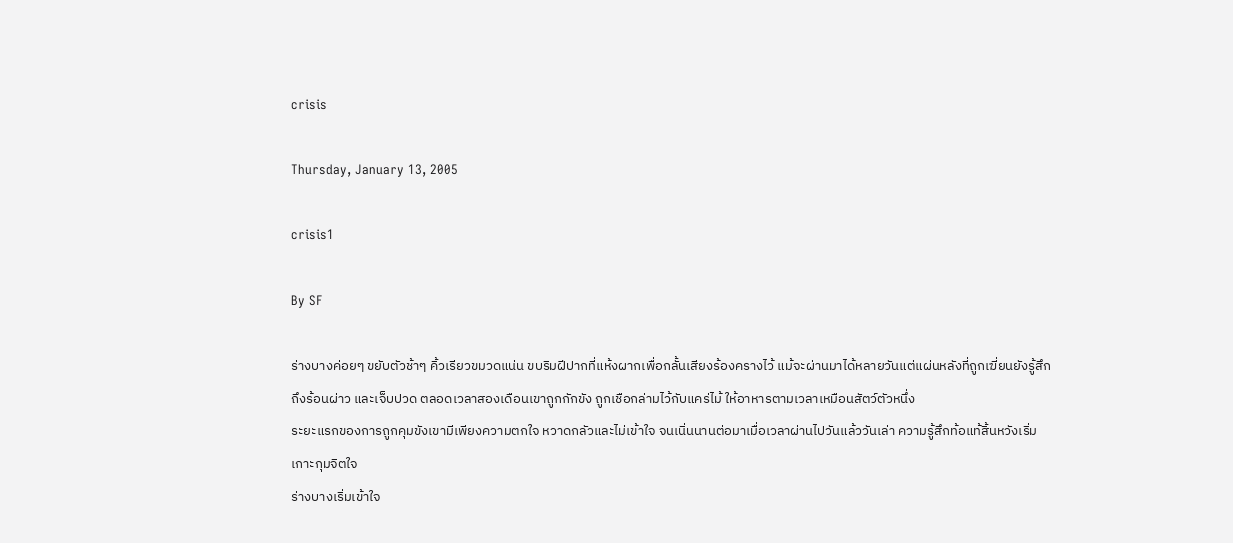crisis

Thursday, January 13, 2005

crisis1

By SF

ร่างบางค่อยๆ ขยับตัวช้าๆ คิ้วเรียวขมวดแน่น ขบริมฝีปากที่แห้งผากเพื่อกลั้นเสียงร้องครางไว้ แม้จะผ่านมาได้หลายวันแต่แผ่นหลังที่ถูกเฆี่ยนยังรู้สึกถึงร้อนผ่าว และเจ็บปวด ตลอดเวลาสองเดือนเขาถูกกักขัง ถูกเชือกล่ามไว้กับแคร่ไม้ ให้อาหารตามเวลาเหมือนสัตว์ตัวหนึ่ง
ระยะแรกของการถูกคุมขังเขามีเพียงความตกใจ หวาดกลัวและไม่เข้าใจ จนเนิ่นนานต่อมาเมื่อเวลาผ่านไปวันแล้ววันเล่า ความรู้สึกท้อแท้สิ้นหวังเริ่มเกาะกุมจิตใจ
ร่างบางเริ่มเข้าใจ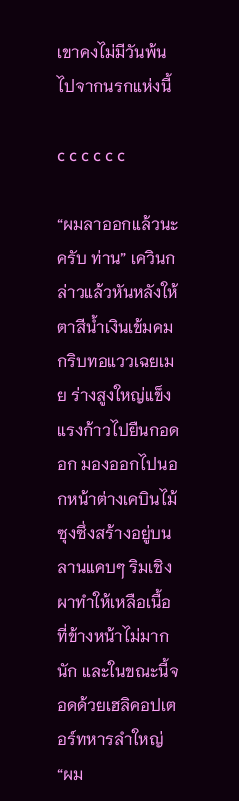เขาคงไม่มีวันพ้นไปจากนรกแห่งนี้

c c c c c c

“ผมลาออกแล้วนะครับ ท่าน” เควินกล่าวแล้วหันหลังให้ ตาสีน้ำเงินเข้มคมกริบทอแววเฉยเมย ร่างสูงใหญ่แข็งแรงก้าวไปยืนกอดอก มองออกไปนอกหน้าต่างเคบินไม้ซุงซึ่งสร้างอยู่บนลานแคบๆ ริมเชิงผาทำให้เหลือเนื้อที่ข้างหน้าไม่มากนัก และในขณะนี้จอดด้วยเฮลิคอปเตอร์ทหารลำใหญ่
“ผม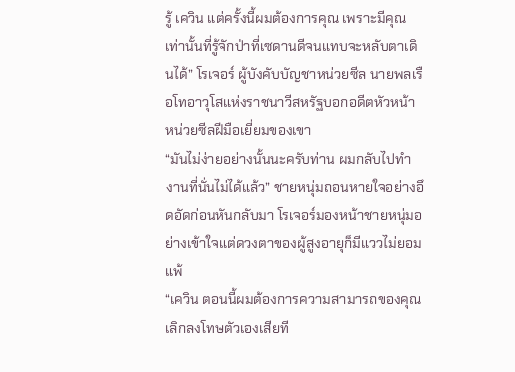รู้ เควิน แต่ครั้งนี้ผมต้องการคุณ เพราะมีคุณเท่านั้นที่รู้จักป่าที่เซดานดีจนแทบจะหลับตาเดินได้” โรเจอร์ ผู้บังคับบัญชาหน่วยซีล นายพลเรือโทอาวุโสแห่งราชนาวีสหรัฐบอกอดีตหัวหน้าหน่วยซีลฝีมือเยี่ยมของเขา
“มันไม่ง่ายอย่างนั้นนะครับท่าน ผมกลับไปทำงานที่นั่นไม่ได้แล้ว” ชายหนุ่มถอนหายใจอย่างอึดอัดก่อนหันกลับมา โรเจอร์มองหน้าชายหนุ่มอย่างเข้าใจแต่ดวงตาของผู้สูงอายุก็มีแววไม่ยอมแพ้
“เควิน ตอนนี้ผมต้องการความสามารถของคุณ เลิกลงโทษตัวเองเสียที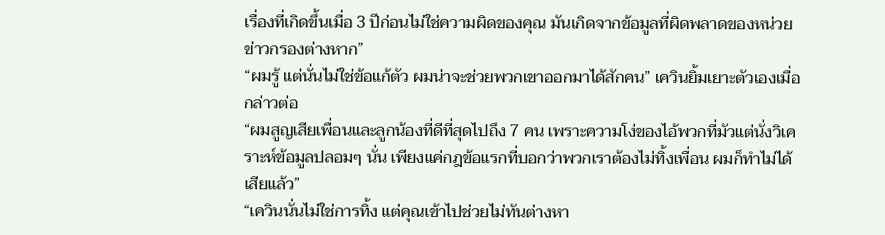เรื่องที่เกิดขึ้นเมื่อ 3 ปีก่อนไม่ใช่ความผิดของคุณ มันเกิดจากข้อมูลที่ผิดพลาดของหน่วยข่าวกรองต่างหาก”
“ผมรู้ แต่นั่นไม่ใช่ข้อแก้ตัว ผมน่าจะช่วยพวกเขาออกมาได้สักคน” เควินยิ้มเยาะตัวเองเมื่อกล่าวต่อ
“ผมสูญเสียเพื่อนและลูกน้องที่ดีที่สุดไปถึง 7 คน เพราะความโง่ของไอ้พวกที่มัวแต่นั่งวิเคราะห์ข้อมูลปลอมๆ นั่น เพียงแค่กฎข้อแรกที่บอกว่าพวกเราต้องไม่ทิ้งเพื่อน ผมก็ทำไม่ได้เสียแล้ว”
“เควินนั่นไม่ใช่การทิ้ง แต่คุณเข้าไปช่วยไม่ทันต่างหา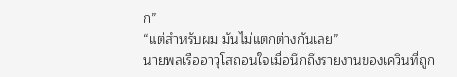ก”
“แต่สำหรับผม มันไม่แตกต่างกันเลย”
นายพลเรืออาวุโสถอนใจเมื่อนึกถึงรายงานของเควินที่ถูก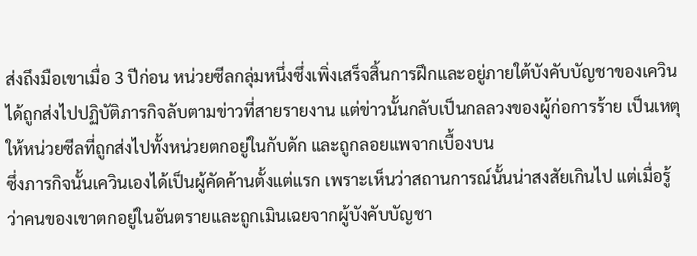ส่งถึงมือเขาเมื่อ 3 ปีก่อน หน่วยซีลกลุ่มหนึ่งซึ่งเพิ่งเสร็จสิ้นการฝึกและอยู่ภายใต้บังคับบัญชาของเควิน ได้ถูกส่งไปปฏิบัติภารกิจลับตามข่าวที่สายรายงาน แต่ข่าวนั้นกลับเป็นกลลวงของผู้ก่อการร้าย เป็นเหตุให้หน่วยซีลที่ถูกส่งไปทั้งหน่วยตกอยู่ในกับดัก และถูกลอยแพจากเบื้องบน
ซึ่งภารกิจนั้นเควินเองได้เป็นผู้คัดค้านตั้งแต่แรก เพราะเห็นว่าสถานการณ์นั้นน่าสงสัยเกินไป แต่เมื่อรู้ว่าคนของเขาตกอยู่ในอันตรายและถูกเมินเฉยจากผู้บังคับบัญชา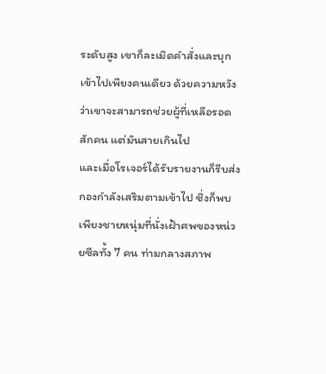ระดับสูง เขาก็ละเมิดคำสั่งและบุกเข้าไปเพียงคนเดียว ด้วยความหวังว่าเขาจะสามารถช่วยผู้ที่เหลือรอดสักคน แต่มันสายเกินไป
และเมื่อโรเจอร์ได้รับรายงานก็รีบส่งกองกำลังเสริมตามเข้าไป ซึ่งก็พบเพียงชายหนุ่มที่นั่งเฝ้าศพของหน่วยซีลทั้ง 7 คน ท่ามกลางสภาพ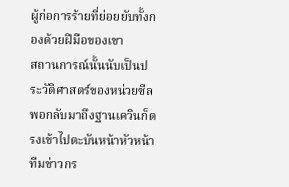ผู้ก่อการร้ายที่ย่อยยับทั้งกองด้วยฝีมือของเขา
สถานการณ์นั้นนับเป็นประวัติศาสตร์ของหน่วยซีล พอกลับมาถึงฐานเควินก็ตรงเข้าไปตะบันหน้าหัวหน้าทีมข่าวกร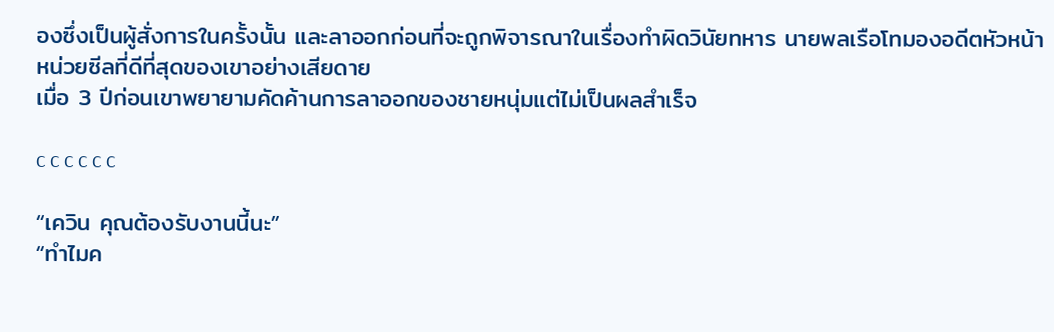องซึ่งเป็นผู้สั่งการในครั้งนั้น และลาออกก่อนที่จะถูกพิจารณาในเรื่องทำผิดวินัยทหาร นายพลเรือโทมองอดีตหัวหน้าหน่วยซีลที่ดีที่สุดของเขาอย่างเสียดาย
เมื่อ 3 ปีก่อนเขาพยายามคัดค้านการลาออกของชายหนุ่มแต่ไม่เป็นผลสำเร็จ

c c c c c c

“เควิน คุณต้องรับงานนี้นะ”
“ทำไมค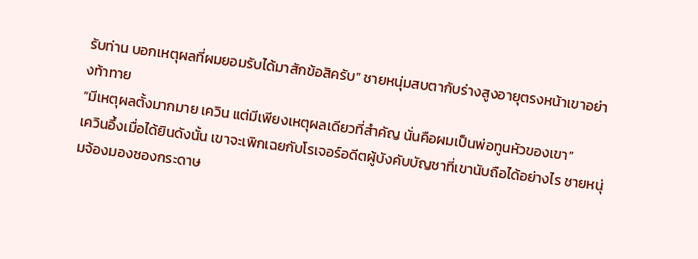รับท่าน บอกเหตุผลที่ผมยอมรับได้มาสักข้อสิครับ” ชายหนุ่มสบตากับร่างสูงอายุตรงหน้าเขาอย่างท้าทาย
“มีเหตุผลตั้งมากมาย เควิน แต่มีเพียงเหตุผลเดียวที่สำคัญ นั่นคือผมเป็นพ่อทูนหัวของเขา”
เควินอึ้งเมื่อได้ยินดังนั้น เขาจะเพิกเฉยกับโรเจอร์อดีตผู้บังคับบัญชาที่เขานับถือได้อย่างไร ชายหนุ่มจ้องมองซองกระดาษ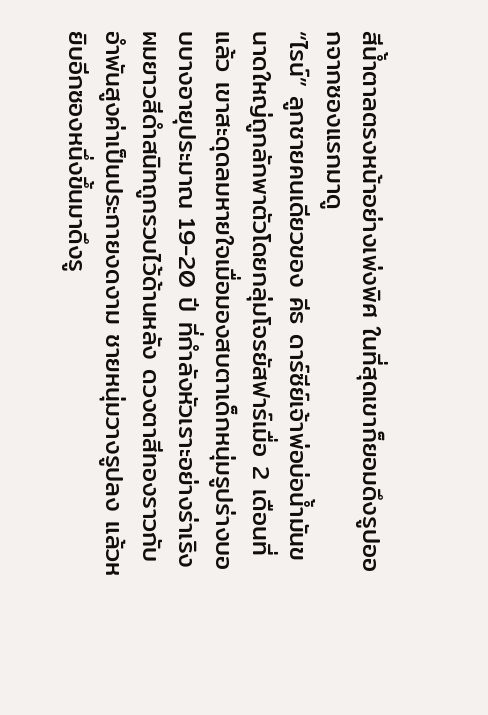สีน้ำตาลตรงหน้าอย่างเพ่งพิศ ในที่สุดเขาก็ยอมดึงรูปออกจากซองแรกมาดู
“ไรน์” ลูกชายคนเดียวของ คีธ ดาร์ซีย์เจ้าพ่อบ่อน้ำมันขนาดใหญ่ถูกลักพาตัวโดยกลุ่มโจรยัสฟาร์เมื่อ 2 เดือนที่แล้ว เขาสะดุดลมหายใจเมื่อมองสบตาเด็กหนุ่มรูปร่างบอบบางอายุประมาณ 19-20 ปี ที่กำลังหัวเราะอย่างร่าเริง ผมยาวสีดำสนิทถูกรวบไว้ด้านหลัง ดวงตาสีทองราวกับอำพันสูงค่าเป็นประกายงดงาม ชายหนุ่มวางรูปลง แล้วหยิบอีกซองหนึ่งขึ้นมาดึงรู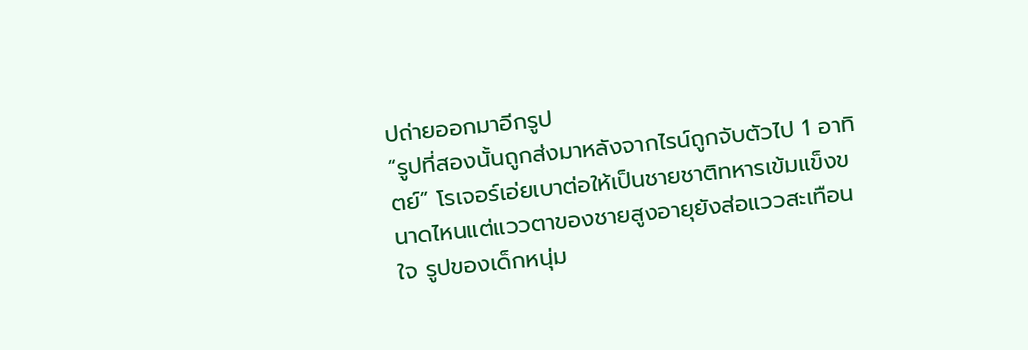ปถ่ายออกมาอีกรูป
“รูปที่สองนั้นถูกส่งมาหลังจากไรน์ถูกจับตัวไป 1 อาทิตย์” โรเจอร์เอ่ยเบาต่อให้เป็นชายชาติทหารเข้มแข็งขนาดไหนแต่แววตาของชายสูงอายุยังส่อแววสะเทือนใจ รูปของเด็กหนุ่ม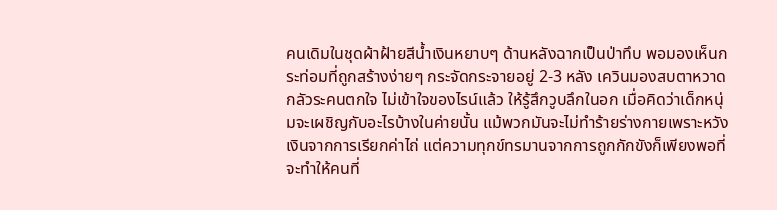คนเดิมในชุดผ้าฝ้ายสีน้ำเงินหยาบๆ ด้านหลังฉากเป็นป่าทึบ พอมองเห็นกระท่อมที่ถูกสร้างง่ายๆ กระจัดกระจายอยู่ 2-3 หลัง เควินมองสบตาหวาดกลัวระคนตกใจ ไม่เข้าใจของไรน์แล้ว ให้รู้สึกวูบลึกในอก เมื่อคิดว่าเด็กหนุ่มจะเผชิญกับอะไรบ้างในค่ายนั้น แม้พวกมันจะไม่ทำร้ายร่างกายเพราะหวังเงินจากการเรียกค่าไถ่ แต่ความทุกข์ทรมานจากการถูกกักขังก็เพียงพอที่จะทำให้คนที่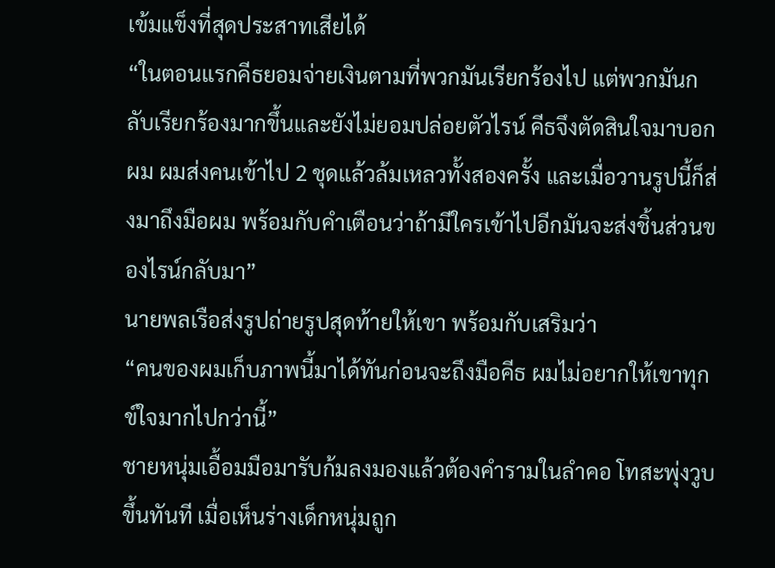เข้มแข็งที่สุดประสาทเสียได้
“ในตอนแรกคีธยอมจ่ายเงินตามที่พวกมันเรียกร้องไป แต่พวกมันกลับเรียกร้องมากขึ้นและยังไม่ยอมปล่อยตัวไรน์ คีธจึงตัดสินใจมาบอกผม ผมส่งคนเข้าไป 2 ชุดแล้วล้มเหลวทั้งสองครั้ง และเมื่อวานรูปนี้ก็ส่งมาถึงมือผม พร้อมกับคำเตือนว่าถ้ามีใครเข้าไปอีกมันจะส่งชิ้นส่วนของไรน์กลับมา”
นายพลเรือส่งรูปถ่ายรูปสุดท้ายให้เขา พร้อมกับเสริมว่า
“คนของผมเก็บภาพนี้มาได้ทันก่อนจะถึงมือคีธ ผมไม่อยากให้เขาทุกข์ใจมากไปกว่านี้”
ชายหนุ่มเอื้อมมือมารับก้มลงมองแล้วต้องคำรามในลำคอ โทสะพุ่งวูบขึ้นทันที เมื่อเห็นร่างเด็กหนุ่มถูก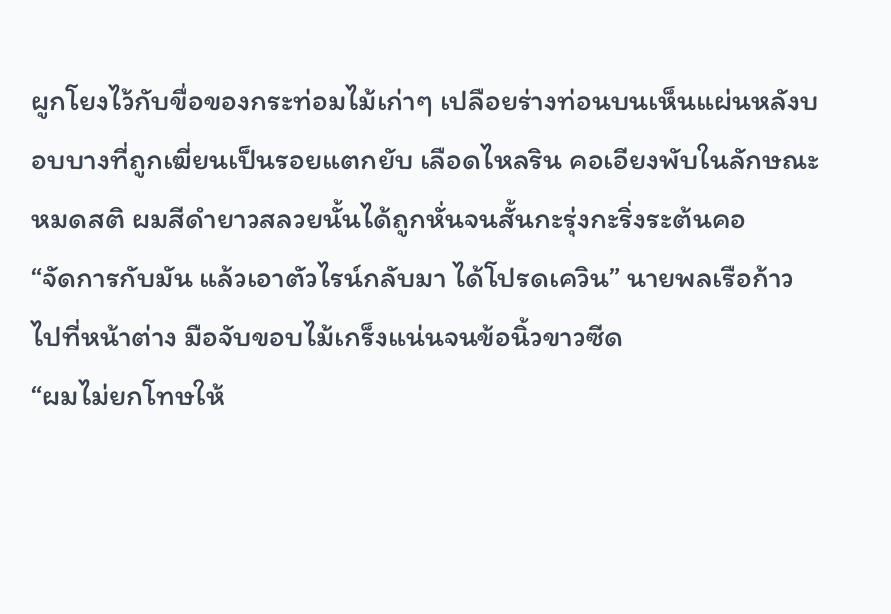ผูกโยงไว้กับขื่อของกระท่อมไม้เก่าๆ เปลือยร่างท่อนบนเห็นแผ่นหลังบอบบางที่ถูกเฆี่ยนเป็นรอยแตกยับ เลือดไหลริน คอเอียงพับในลักษณะหมดสติ ผมสีดำยาวสลวยนั้นได้ถูกหั่นจนสั้นกะรุ่งกะริ่งระต้นคอ
“จัดการกับมัน แล้วเอาตัวไรน์กลับมา ได้โปรดเควิน” นายพลเรือก้าวไปที่หน้าต่าง มือจับขอบไม้เกร็งแน่นจนข้อนิ้วขาวซีด
“ผมไม่ยกโทษให้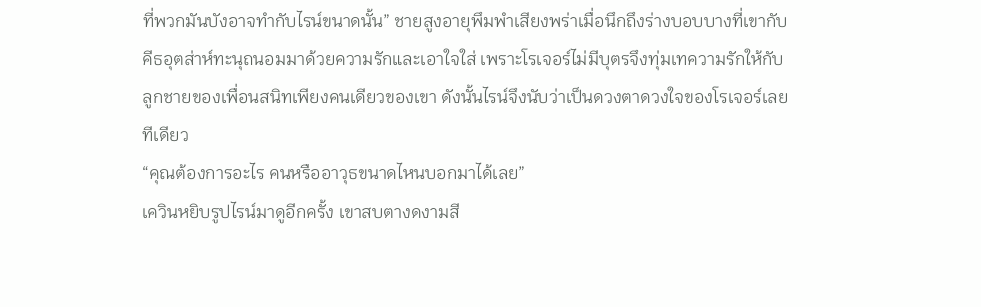ที่พวกมันบังอาจทำกับไรน์ขนาดนั้น” ชายสูงอายุพึมพำเสียงพร่าเมื่อนึกถึงร่างบอบบางที่เขากับคีธอุตส่าห์ทะนุถนอมมาด้วยความรักและเอาใจใส่ เพราะโรเจอร์ไม่มีบุตรจึงทุ่มเทความรักให้กับลูกชายของเพื่อนสนิทเพียงคนเดียวของเขา ดังนั้นไรน์จึงนับว่าเป็นดวงตาดวงใจของโรเจอร์เลยทีเดียว
“คุณต้องการอะไร คนหรืออาวุธขนาดไหนบอกมาได้เลย”
เควินหยิบรูปไรน์มาดูอีกครั้ง เขาสบตางดงามสี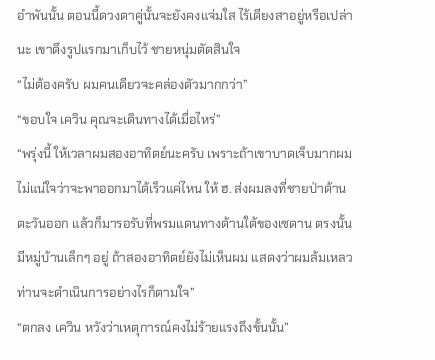อำพันนั้น ตอนนี้ดวงตาคู่นั้นจะยังคงแจ่มใส ไร้เดียงสาอยู่หรือเปล่านะ เขาดึงรูปแรกมาเก็บไว้ ชายหนุ่มตัดสินใจ
“ไม่ต้องครับ ผมคนเดียวจะคล่องตัวมากกว่า”
“ขอบใจ เควิน คุณจะเดินทางได้เมื่อไหร่”
“พรุ่งนี้ ให้เวลาผมสองอาทิตย์นะครับ เพราะถ้าเขาบาดเจ็บมากผมไม่แน่ใจว่าจะพาออกมาได้เร็วแค่ไหน ให้ ฮ. ส่งผมลงที่ชายป่าด้านตะวันออก แล้วก็มารอรับที่พรมแดนทางด้านใต้ของเซดาน ตรงนั้นมีหมู่บ้านเล็กๆ อยู่ ถ้าสองอาทิตย์ยังไม่เห็นผม แสดงว่าผมล้มเหลว ท่านจะดำเนินการอย่างไรก็ตามใจ”
“ตกลง เควิน หวังว่าเหตุการณ์คงไม่ร้ายแรงถึงขั้นนั้น”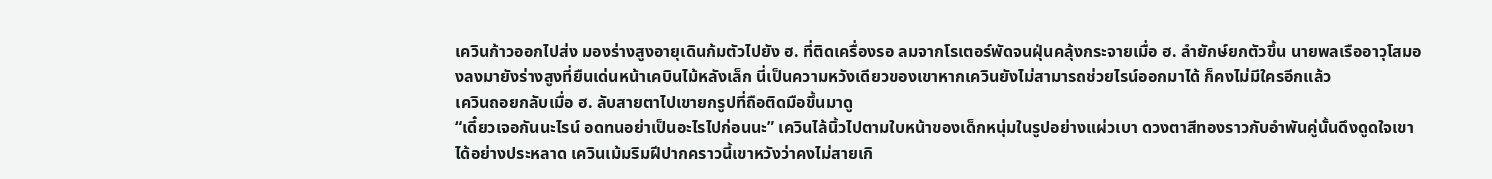เควินก้าวออกไปส่ง มองร่างสูงอายุเดินก้มตัวไปยัง ฮ. ที่ติดเครื่องรอ ลมจากโรเตอร์พัดจนฝุ่นคลุ้งกระจายเมื่อ ฮ. ลำยักษ์ยกตัวขึ้น นายพลเรืออาวุโสมองลงมายังร่างสูงที่ยืนเด่นหน้าเคบินไม้หลังเล็ก นี่เป็นความหวังเดียวของเขาหากเควินยังไม่สามารถช่วยไรน์ออกมาได้ ก็คงไม่มีใครอีกแล้ว
เควินถอยกลับเมื่อ ฮ. ลับสายตาไปเขายกรูปที่ถือติดมือขึ้นมาดู
“เดี๋ยวเจอกันนะไรน์ อดทนอย่าเป็นอะไรไปก่อนนะ” เควินไล้นิ้วไปตามใบหน้าของเด็กหนุ่มในรูปอย่างแผ่วเบา ดวงตาสีทองราวกับอำพันคู่นั้นดึงดูดใจเขาได้อย่างประหลาด เควินเม้มริมฝีปากคราวนี้เขาหวังว่าคงไม่สายเกิ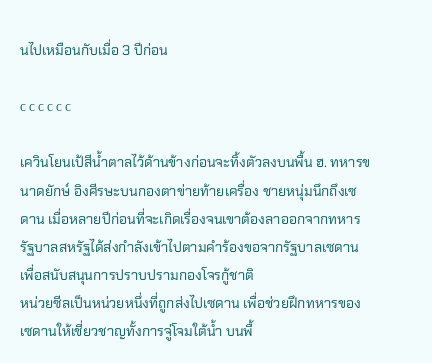นไปเหมือนกับเมื่อ 3 ปีก่อน

c c c c c c

เควินโยนเป้สีน้ำตาลไว้ด้านข้างก่อนจะทิ้งตัวลงบนพื้น ฮ. ทหารขนาดยักษ์ อิงศีรษะบนกองตาข่ายท้ายเครื่อง ชายหนุ่มนึกถึงเซดาน เมื่อหลายปีก่อนที่จะเกิดเรื่องจนเขาต้องลาออกจากทหาร รัฐบาลสหรัฐได้ส่งกำลังเข้าไปตามคำร้องขอจากรัฐบาลเซดาน เพื่อสนับสนุนการปราบปรามกองโจรกู้ชาติ
หน่วยซีลเป็นหน่วยหนึ่งที่ถูกส่งไปเซดาน เพื่อช่วยฝึกทหารของเซดานให้เชี่ยวชาญทั้งการจู่โจมใต้น้ำ บนพื้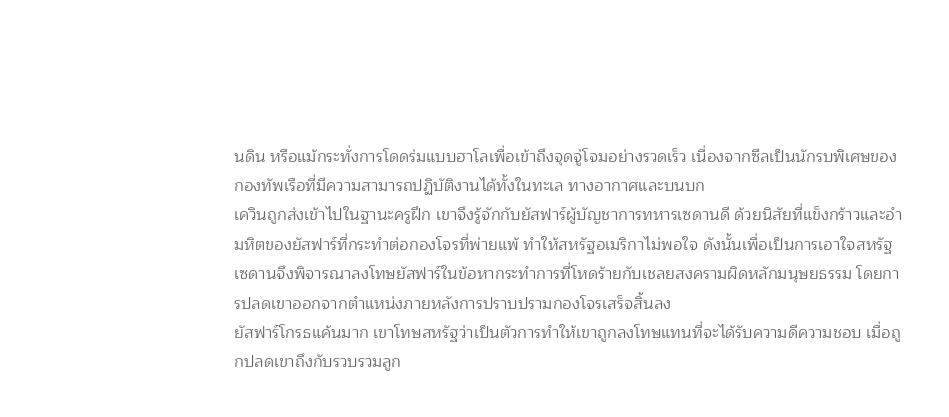นดิน หรือแม้กระทั่งการโดดร่มแบบฮาโลเพื่อเข้าถึงจุดจู่โจมอย่างรวดเร็ว เนื่องจากซีลเป็นนักรบพิเศษของกองทัพเรือที่มีความสามารถปฏิบัติงานได้ทั้งในทะเล ทางอากาศและบนบก
เควินถูกส่งเข้าไปในฐานะครูฝึก เขาจึงรู้จักกับยัสฟาร์ผู้บัญชาการทหารเซดานดี ด้วยนิสัยที่แข็งกร้าวและอำมหิตของยัสฟาร์ที่กระทำต่อกองโจรที่พ่ายแพ้ ทำให้สหรัฐอเมริกาไม่พอใจ ดังนั้นเพื่อเป็นการเอาใจสหรัฐ เซดานจึงพิจารณาลงโทษยัสฟาร์ในข้อหากระทำการที่โหดร้ายกับเชลยสงครามผิดหลักมนุษยธรรม โดยการปลดเขาออกจากตำแหน่งภายหลังการปราบปรามกองโจรเสร็จสิ้นลง
ยัสฟาร์โกรธแค้นมาก เขาโทษสหรัฐว่าเป็นตัวการทำให้เขาถูกลงโทษแทนที่จะได้รับความดีความชอบ เมื่อถูกปลดเขาถึงกับรวบรวมลูก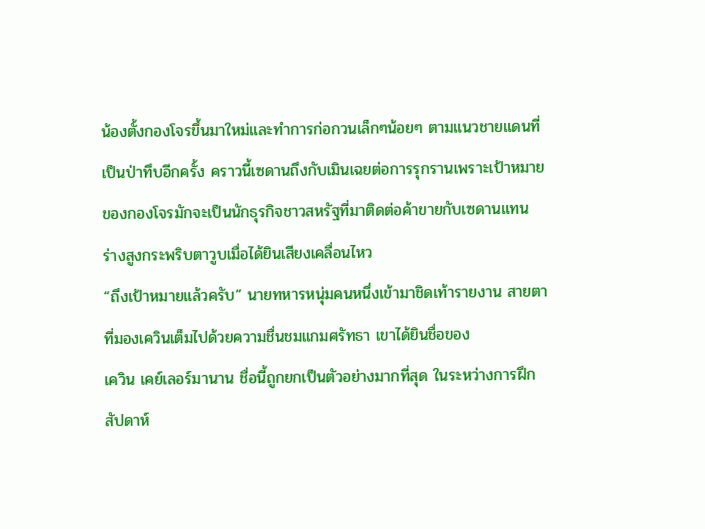น้องตั้งกองโจรขึ้นมาใหม่และทำการก่อกวนเล็กๆน้อยๆ ตามแนวชายแดนที่เป็นป่าทึบอีกครั้ง คราวนี้เซดานถึงกับเมินเฉยต่อการรุกรานเพราะเป้าหมายของกองโจรมักจะเป็นนักธุรกิจชาวสหรัฐที่มาติดต่อค้าขายกับเซดานแทน
ร่างสูงกระพริบตาวูบเมื่อได้ยินเสียงเคลื่อนไหว
“ถึงเป้าหมายแล้วครับ” นายทหารหนุ่มคนหนึ่งเข้ามาชิดเท้ารายงาน สายตาที่มองเควินเต็มไปด้วยความชื่นชมแกมศรัทธา เขาได้ยินชื่อของ
เควิน เคย์เลอร์มานาน ชื่อนี้ถูกยกเป็นตัวอย่างมากที่สุด ในระหว่างการฝึกสัปดาห์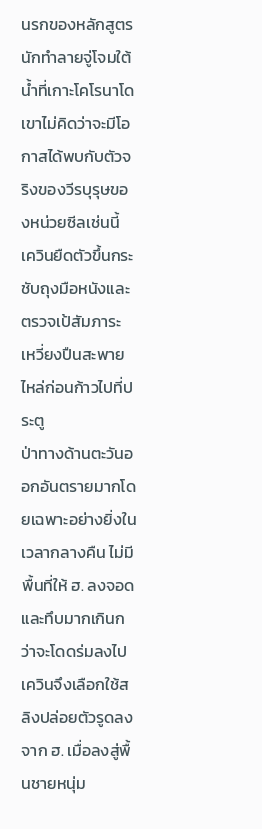นรกของหลักสูตรนักทำลายจู่โจมใต้น้ำที่เกาะโคโรนาโด เขาไม่คิดว่าจะมีโอกาสได้พบกับตัวจริงของวีรบุรุษของหน่วยซีลเช่นนี้ เควินยืดตัวขึ้นกระชับถุงมือหนังและตรวจเป้สัมภาระ เหวี่ยงปืนสะพายไหล่ก่อนก้าวไปที่ประตู
ป่าทางด้านตะวันออกอันตรายมากโดยเฉพาะอย่างยิ่งในเวลากลางคืน ไม่มีพื้นที่ให้ ฮ. ลงจอดและทึบมากเกินกว่าจะโดดร่มลงไป เควินจึงเลือกใช้สลิงปล่อยตัวรูดลงจาก ฮ. เมื่อลงสู่พื้นชายหนุ่ม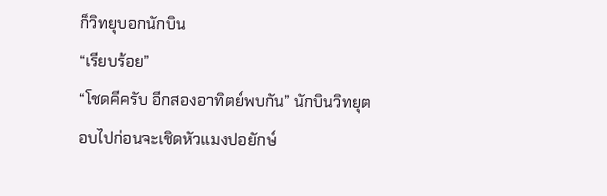ก็วิทยุบอกนักบิน
“เรียบร้อย”
“โชดคีครับ อีกสองอาทิตย์พบกัน” นักบินวิทยุตอบไปก่อนจะเชิดหัวแมงปอยักษ์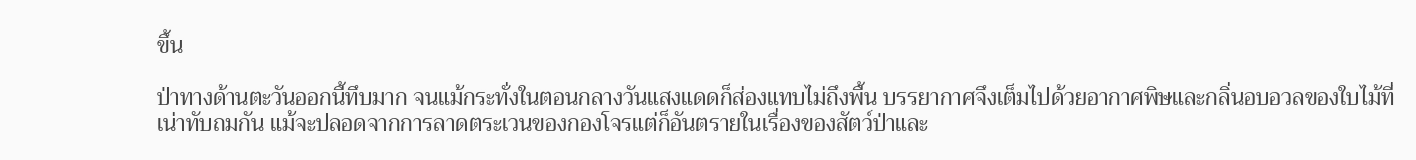ขึ้น

ป่าทางด้านตะวันออกนี้ทึบมาก จนแม้กระทั่งในตอนกลางวันแสงแดดก็ส่องแทบไม่ถึงพื้น บรรยากาศจึงเต็มไปด้วยอากาศพิษและกลิ่นอบอวลของใบไม้ที่เน่าทับถมกัน แม้จะปลอดจากการลาดตระเวนของกองโจรแต่ก็อันตรายในเรื่องของสัตว์ป่าและ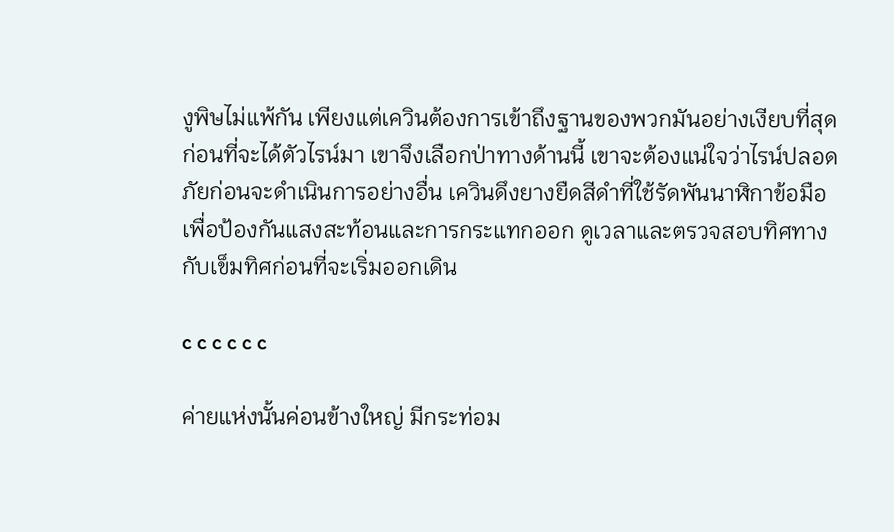งูพิษไม่แพ้กัน เพียงแต่เควินต้องการเข้าถึงฐานของพวกมันอย่างเงียบที่สุดก่อนที่จะได้ตัวไรน์มา เขาจึงเลือกป่าทางด้านนี้ เขาจะต้องแน่ใจว่าไรน์ปลอดภัยก่อนจะดำเนินการอย่างอื่น เควินดึงยางยืดสีดำที่ใช้รัดพันนาฬิกาข้อมือเพื่อป้องกันแสงสะท้อนและการกระแทกออก ดูเวลาและตรวจสอบทิศทางกับเข็มทิศก่อนที่จะเริ่มออกเดิน

c c c c c c

ค่ายแห่งนั้นค่อนข้างใหญ่ มีกระท่อม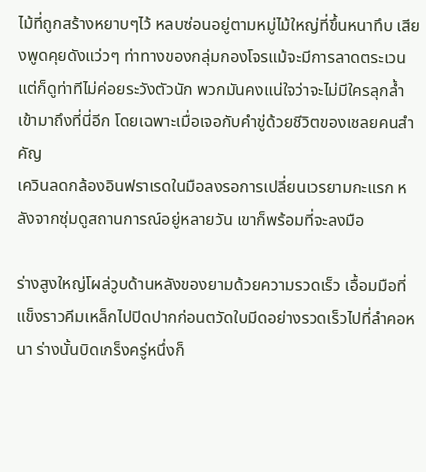ไม้ที่ถูกสร้างหยาบๆไว้ หลบซ่อนอยู่ตามหมู่ไม้ใหญ่ที่ขึ้นหนาทึบ เสียงพูดคุยดังแว่วๆ ท่าทางของกลุ่มกองโจรแม้จะมีการลาดตระเวนแต่ก็ดูท่าทีไม่ค่อยระวังตัวนัก พวกมันคงแน่ใจว่าจะไม่มีใครลุกล้ำเข้ามาถึงที่นี่อีก โดยเฉพาะเมื่อเจอกับคำขู่ด้วยชีวิตของเชลยคนสำคัญ
เควินลดกล้องอินฟราเรดในมือลงรอการเปลี่ยนเวรยามกะแรก หลังจากซุ่มดูสถานการณ์อยู่หลายวัน เขาก็พร้อมที่จะลงมือ

ร่างสูงใหญ่โผล่วูบด้านหลังของยามด้วยความรวดเร็ว เอื้อมมือที่แข็งราวคีมเหล็กไปปิดปากก่อนตวัดใบมีดอย่างรวดเร็วไปที่ลำคอหนา ร่างนั้นบิดเกร็งครู่หนึ่งก็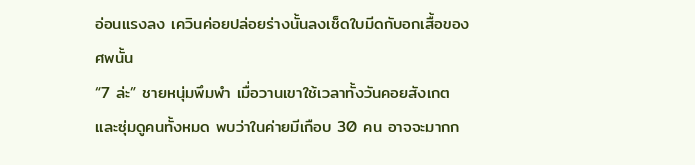อ่อนแรงลง เควินค่อยปล่อยร่างนั้นลงเช็ดใบมีดกับอกเสื้อของศพนั้น
“7 ล่ะ” ชายหนุ่มพึมพำ เมื่อวานเขาใช้เวลาทั้งวันคอยสังเกตและซุ่มดูคนทั้งหมด พบว่าในค่ายมีเกือบ 30 คน อาจจะมากก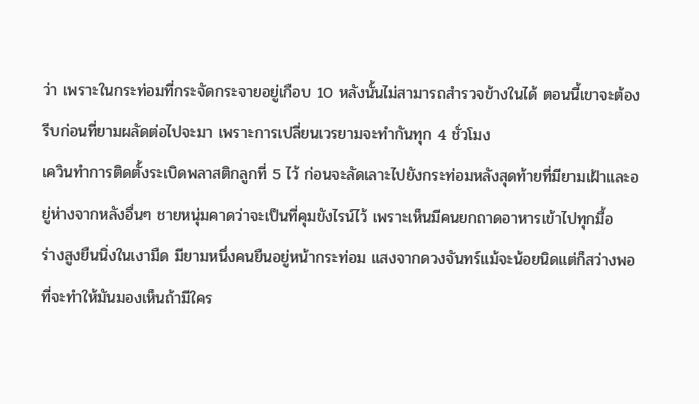ว่า เพราะในกระท่อมที่กระจัดกระจายอยู่เกือบ 10 หลังนั้นไม่สามารถสำรวจข้างในได้ ตอนนี้เขาจะต้องรีบก่อนที่ยามผลัดต่อไปจะมา เพราะการเปลี่ยนเวรยามจะทำกันทุก 4 ชั่วโมง
เควินทำการติดตั้งระเบิดพลาสติกลูกที่ 5 ไว้ ก่อนจะลัดเลาะไปยังกระท่อมหลังสุดท้ายที่มียามเฝ้าและอยู่ห่างจากหลังอื่นๆ ชายหนุ่มคาดว่าจะเป็นที่คุมขังไรน์ไว้ เพราะเห็นมีคนยกถาดอาหารเข้าไปทุกมื้อ
ร่างสูงยืนนิ่งในเงามืด มียามหนึ่งคนยืนอยู่หน้ากระท่อม แสงจากดวงจันทร์แม้จะน้อยนิดแต่ก็สว่างพอที่จะทำให้มันมองเห็นถ้ามีใคร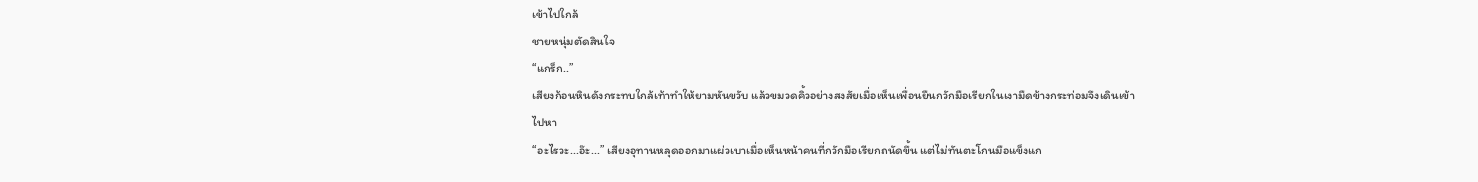เข้าไปใกล้
ชายหนุ่มตัดสินใจ
“แกร็ก..”
เสียงก้อนหินดังกระทบใกล้เท้าทำให้ยามหันขวับ แล้วขมวดคิ้วอย่างสงสัยเมื่อเห็นเพื่อนยืนกวักมือเรียกในเงามืดข้างกระท่อมจึงเดินเข้าไปหา
“อะไรวะ...อ๊ะ...” เสียงอุทานหลุดออกมาแผ่วเบาเมื่อเห็นหน้าคนที่กวักมือเรียกถนัดขึ้น แต่ไม่ทันตะโกนมือแข็งแก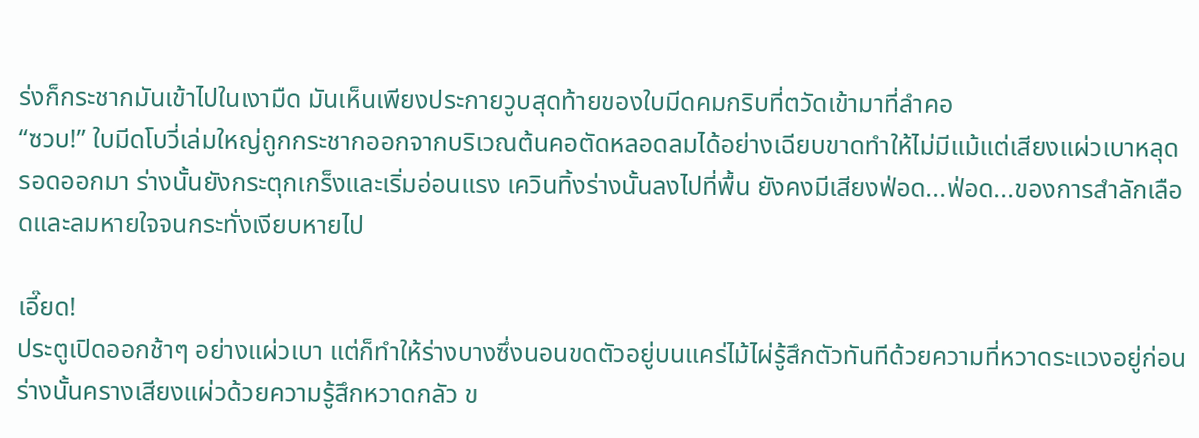ร่งก็กระชากมันเข้าไปในเงามืด มันเห็นเพียงประกายวูบสุดท้ายของใบมีดคมกริบที่ตวัดเข้ามาที่ลำคอ
“ซวบ!” ใบมีดโบวี่เล่มใหญ่ถูกกระชากออกจากบริเวณต้นคอตัดหลอดลมได้อย่างเฉียบขาดทำให้ไม่มีแม้แต่เสียงแผ่วเบาหลุดรอดออกมา ร่างนั้นยังกระตุกเกร็งและเริ่มอ่อนแรง เควินทิ้งร่างนั้นลงไปที่พื้น ยังคงมีเสียงฟ่อด...ฟ่อด...ของการสำลักเลือดและลมหายใจจนกระทั่งเงียบหายไป

เอี๊ยด!
ประตูเปิดออกช้าๆ อย่างแผ่วเบา แต่ก็ทำให้ร่างบางซึ่งนอนขดตัวอยู่บนแคร่ไม้ไผ่รู้สึกตัวทันทีด้วยความที่หวาดระแวงอยู่ก่อน ร่างนั้นครางเสียงแผ่วด้วยความรู้สึกหวาดกลัว ข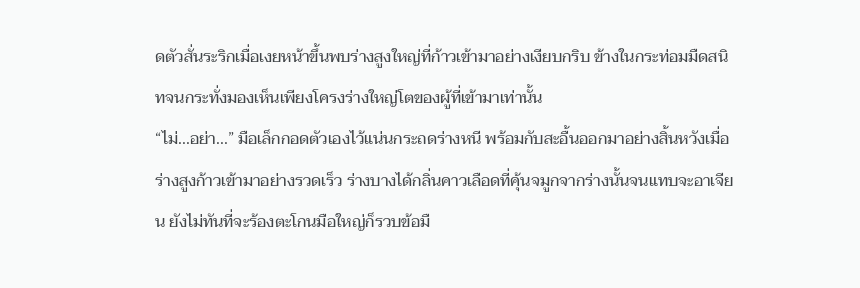ดตัวสั่นระริกเมื่อเงยหน้าขึ้นพบร่างสูงใหญ่ที่ก้าวเข้ามาอย่างเงียบกริบ ข้างในกระท่อมมืดสนิทจนกระทั่งมองเห็นเพียงโครงร่างใหญ่โตของผู้ที่เข้ามาเท่านั้น
“ไม่...อย่า...” มือเล็กกอดตัวเองไว้แน่นกระถดร่างหนี พร้อมกับสะอื้นออกมาอย่างสิ้นหวังเมื่อร่างสูงก้าวเข้ามาอย่างรวดเร็ว ร่างบางได้กลิ่นคาวเลือดที่คุ้นจมูกจากร่างนั้นจนแทบจะอาเจียน ยังไม่ทันที่จะร้องตะโกนมือใหญ่ก็รวบข้อมื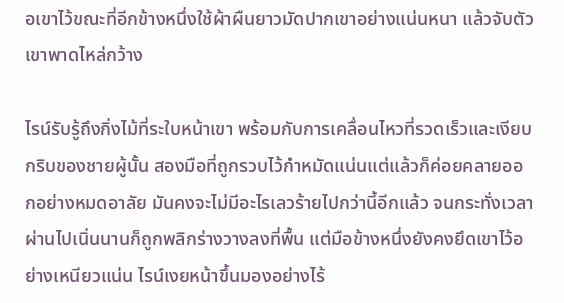อเขาไว้ขณะที่อีกข้างหนึ่งใช้ผ้าผืนยาวมัดปากเขาอย่างแน่นหนา แล้วจับตัวเขาพาดไหล่กว้าง

ไรน์รับรู้ถึงกิ่งไม้ที่ระใบหน้าเขา พร้อมกับการเคลื่อนไหวที่รวดเร็วและเงียบกริบของชายผู้นั้น สองมือที่ถูกรวบไว้กำหมัดแน่นแต่แล้วก็ค่อยคลายออกอย่างหมดอาลัย มันคงจะไม่มีอะไรเลวร้ายไปกว่านี้อีกแล้ว จนกระทั่งเวลาผ่านไปเนิ่นนานก็ถูกพลิกร่างวางลงที่พื้น แต่มือข้างหนึ่งยังคงยึดเขาไว้อย่างเหนียวแน่น ไรน์เงยหน้าขึ้นมองอย่างไร้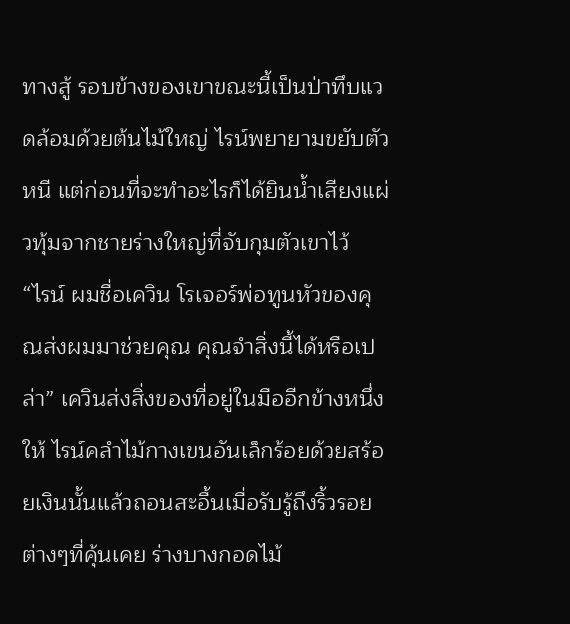ทางสู้ รอบข้างของเขาขณะนี้เป็นป่าทึบแวดล้อมด้วยต้นไม้ใหญ่ ไรน์พยายามขยับตัวหนี แต่ก่อนที่จะทำอะไรก็ได้ยินน้ำเสียงแผ่วทุ้มจากชายร่างใหญ่ที่จับกุมตัวเขาไว้
“ไรน์ ผมชื่อเควิน โรเจอร์พ่อทูนหัวของคุณส่งผมมาช่วยคุณ คุณจำสิ่งนี้ได้หรือเปล่า” เควินส่งสิ่งของที่อยู่ในมืออีกข้างหนึ่งให้ ไรน์คลำไม้กางเขนอันเล็กร้อยด้วยสร้อยเงินนั้นแล้วถอนสะอื้นเมื่อรับรู้ถึงริ้วรอยต่างๆที่คุ้นเคย ร่างบางกอดไม้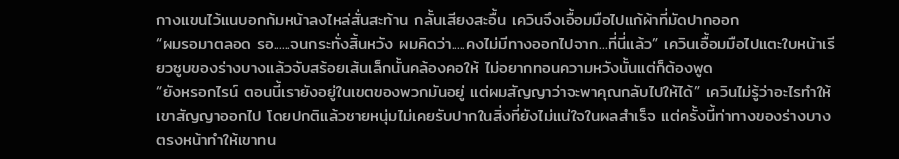กางแขนไว้แนบอกก้มหน้าลงไหล่สั่นสะท้าน กลั้นเสียงสะอื้น เควินจึงเอื้อมมือไปแก้ผ้าที่มัดปากออก
“ผมรอมาตลอด รอ......จนกระทั่งสิ้นหวัง ผมคิดว่า.....คงไม่มีทางออกไปจาก...ที่นี่แล้ว” เควินเอื้อมมือไปแตะใบหน้าเรียวซูบของร่างบางแล้วจับสร้อยเส้นเล็กนั้นคล้องคอให้ ไม่อยากทอนความหวังนั้นแต่ก็ต้องพูด
“ยังหรอกไรน์ ตอนนี้เรายังอยู่ในเขตของพวกมันอยู่ แต่ผมสัญญาว่าจะพาคุณกลับไปให้ได้” เควินไม่รู้ว่าอะไรทำให้เขาสัญญาออกไป โดยปกติแล้วชายหนุ่มไม่เคยรับปากในสิ่งที่ยังไม่แน่ใจในผลสำเร็จ แต่ครั้งนี้ท่าทางของร่างบางตรงหน้าทำให้เขาทน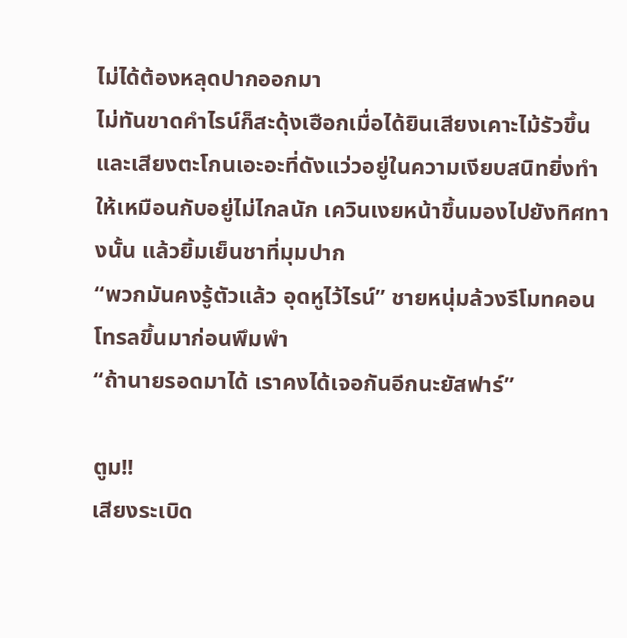ไม่ได้ต้องหลุดปากออกมา
ไม่ทันขาดคำไรน์ก็สะดุ้งเฮือกเมื่อได้ยินเสียงเคาะไม้รัวขึ้น และเสียงตะโกนเอะอะที่ดังแว่วอยู่ในความเงียบสนิทยิ่งทำให้เหมือนกับอยู่ไม่ไกลนัก เควินเงยหน้าขึ้นมองไปยังทิศทางนั้น แล้วยิ้มเย็นชาที่มุมปาก
“พวกมันคงรู้ตัวแล้ว อุดหูไว้ไรน์” ชายหนุ่มล้วงรีโมทคอนโทรลขึ้นมาก่อนพึมพำ
“ถ้านายรอดมาได้ เราคงได้เจอกันอีกนะยัสฟาร์”

ตูม!!
เสียงระเบิด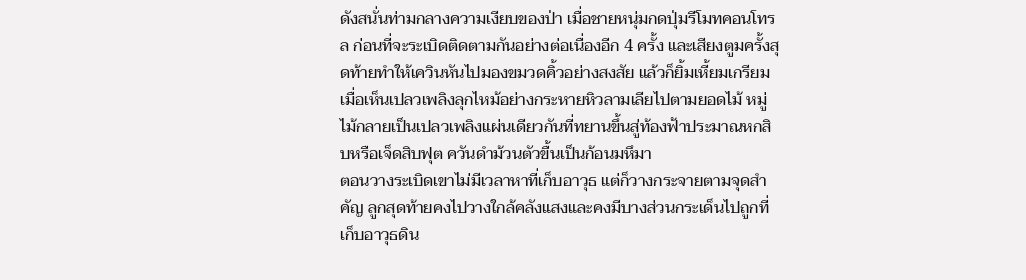ดังสนั่นท่ามกลางความเงียบของป่า เมื่อชายหนุ่มกดปุ่มรีโมทคอนโทรล ก่อนที่จะระเบิดติดตามกันอย่างต่อเนื่องอีก 4 ครั้ง และเสียงตูมครั้งสุดท้ายทำให้เควินหันไปมองขมวดคิ้วอย่างสงสัย แล้วก็ยิ้มเหี้ยมเกรียมเมื่อเห็นเปลวเพลิงลุกไหม้อย่างกระหายหิวลามเลียไปตามยอดไม้ หมู่ไม้กลายเป็นเปลวเพลิงแผ่นเดียวกันที่ทยานขึ้นสู่ท้องฟ้าประมาณหกสิบหรือเจ็ดสิบฟุต ควันดำม้วนตัวขื้นเป็นก้อนมหึมา
ตอนวางระเบิดเขาไม่มีเวลาหาที่เก็บอาวุธ แต่ก็วางกระจายตามจุดสำคัญ ลูกสุดท้ายคงไปวางใกล้คลังแสงและคงมีบางส่วนกระเด็นไปถูกที่เก็บอาวุธดิน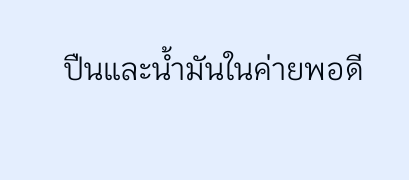ปืนและน้ำมันในค่ายพอดี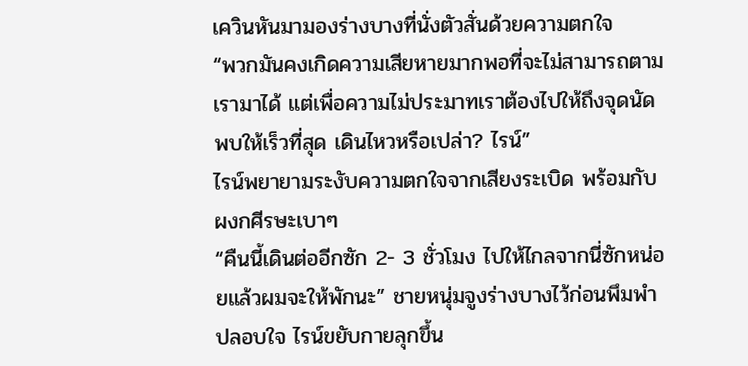เควินหันมามองร่างบางที่นั่งตัวสั่นด้วยความตกใจ
“พวกมันคงเกิดความเสียหายมากพอที่จะไม่สามารถตามเรามาได้ แต่เพื่อความไม่ประมาทเราต้องไปให้ถึงจุดนัดพบให้เร็วที่สุด เดินไหวหรือเปล่า? ไรน์”
ไรน์พยายามระงับความตกใจจากเสียงระเบิด พร้อมกับผงกศีรษะเบาๆ
“คืนนี้เดินต่ออีกซัก 2- 3 ชั่วโมง ไปให้ไกลจากนี่ซักหน่อยแล้วผมจะให้พักนะ” ชายหนุ่มจูงร่างบางไว้ก่อนพึมพำปลอบใจ ไรน์ขยับกายลุกขึ้น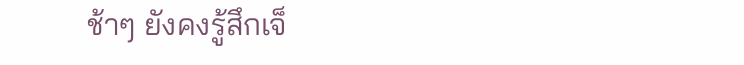ช้าๆ ยังคงรู้สึกเจ็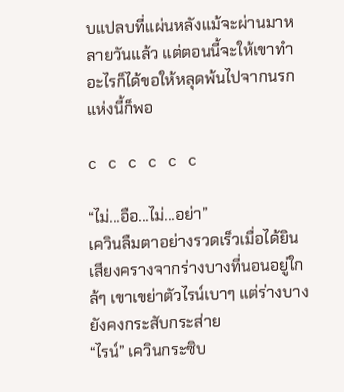บแปลบที่แผ่นหลังแม้จะผ่านมาหลายวันแล้ว แต่ตอนนี้จะให้เขาทำอะไรก็ได้ขอให้หลุดพ้นไปจากนรกแห่งนี้ก็พอ

c c c c c c

“ไม่...อือ...ไม่...อย่า”
เควินลืมตาอย่างรวดเร็วเมื่อได้ยินเสียงครางจากร่างบางที่นอนอยู่ใกล้ๆ เขาเขย่าตัวไรน์เบาๆ แต่ร่างบางยังคงกระสับกระส่าย
“ไรน์” เควินกระซิบ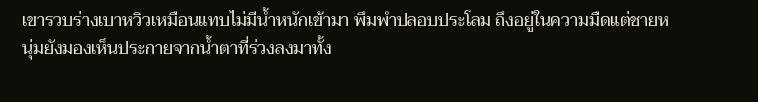เขารวบร่างเบาหวิวเหมือนแทบไม่มีน้ำหนักเข้ามา พึมพำปลอบประโลม ถึงอยู่ในความมืดแต่ชายหนุ่มยังมองเห็นประกายจากน้ำตาที่ร่วงลงมาทั้ง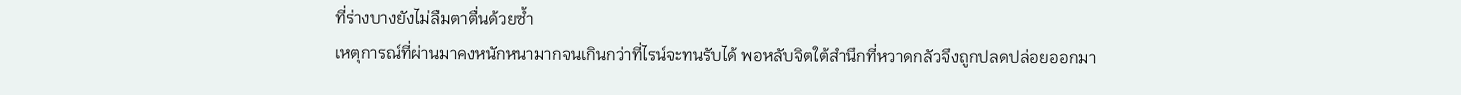ที่ร่างบางยังไม่ลืมตาตื่นด้วยซ้ำ
เหตุการณ์ที่ผ่านมาคงหนักหนามากจนเกินกว่าที่ไรน์จะทนรับได้ พอหลับจิตใต้สำนึกที่หวาดกลัวจึงถูกปลดปล่อยออกมา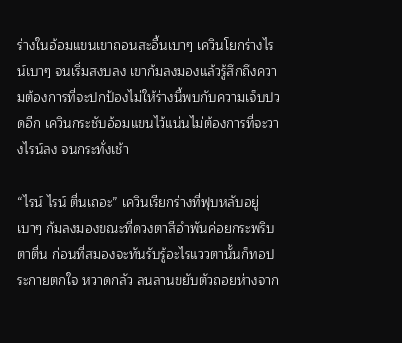ร่างในอ้อมแขนเขาถอนสะอื้นเบาๆ เควินโยกร่างไรน์เบาๆ จนเริ่มสงบลง เขาก้มลงมองแล้วรู้สึกถึงความต้องการที่จะปกป้องไม่ให้ร่างนี้พบกับความเจ็บปวดอีก เควินกระชับอ้อมแขนไว้แน่นไม่ต้องการที่จะวางไรน์ลง จนกระทั่งเช้า

“ไรน์ ไรน์ ตื่นเถอะ” เควินเรียกร่างที่ฟุบหลับอยู่เบาๆ ก้มลงมองขณะที่ดวงตาสีอำพันค่อยกระพริบตาตื่น ก่อนที่สมองจะทันรับรู้อะไรแววตานั้นก็ทอประกายตกใจ หวาดกลัว ลนลานขยับตัวถอยห่างจาก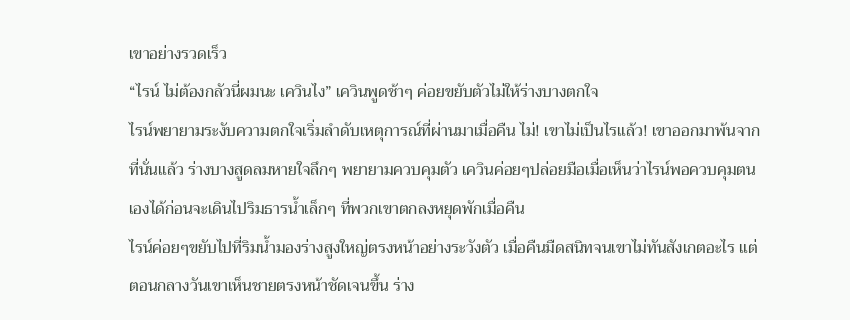เขาอย่างรวดเร็ว
“ไรน์ ไม่ต้องกลัวนี่ผมนะ เควินไง” เควินพูดช้าๆ ค่อยขยับตัวไม่ให้ร่างบางตกใจ
ไรน์พยายามระงับความตกใจเริ่มลำดับเหตุการณ์ที่ผ่านมาเมื่อคืน ไม่! เขาไม่เป็นไรแล้ว! เขาออกมาพ้นจากที่นั่นแล้ว ร่างบางสูดลมหายใจลึกๆ พยายามควบคุมตัว เควินค่อยๆปล่อยมือเมื่อเห็นว่าไรน์พอควบคุมตนเองได้ก่อนจะเดินไปริมธารน้ำเล็กๆ ที่พวกเขาตกลงหยุดพักเมื่อคืน
ไรน์ค่อยๆขยับไปที่ริมน้ำมองร่างสูงใหญ่ตรงหน้าอย่างระวังตัว เมื่อคืนมืดสนิทจนเขาไม่ทันสังเกตอะไร แต่ตอนกลางวันเขาเห็นชายตรงหน้าชัดเจนขึ้น ร่าง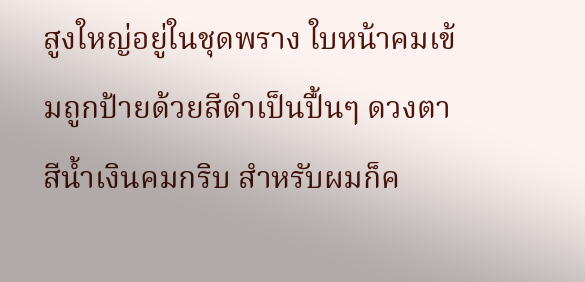สูงใหญ่อยู่ในชุดพราง ใบหน้าคมเข้มถูกป้ายด้วยสีดำเป็นปื้นๆ ดวงตาสีน้ำเงินคมกริบ สำหรับผมก็ค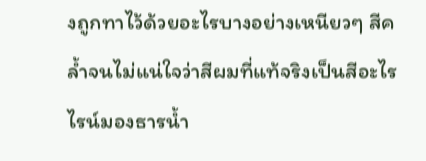งถูกทาไว้ด้วยอะไรบางอย่างเหนียวๆ สีคล้ำจนไม่แน่ใจว่าสีผมที่แท้จริงเป็นสีอะไร ไรน์มองธารน้ำ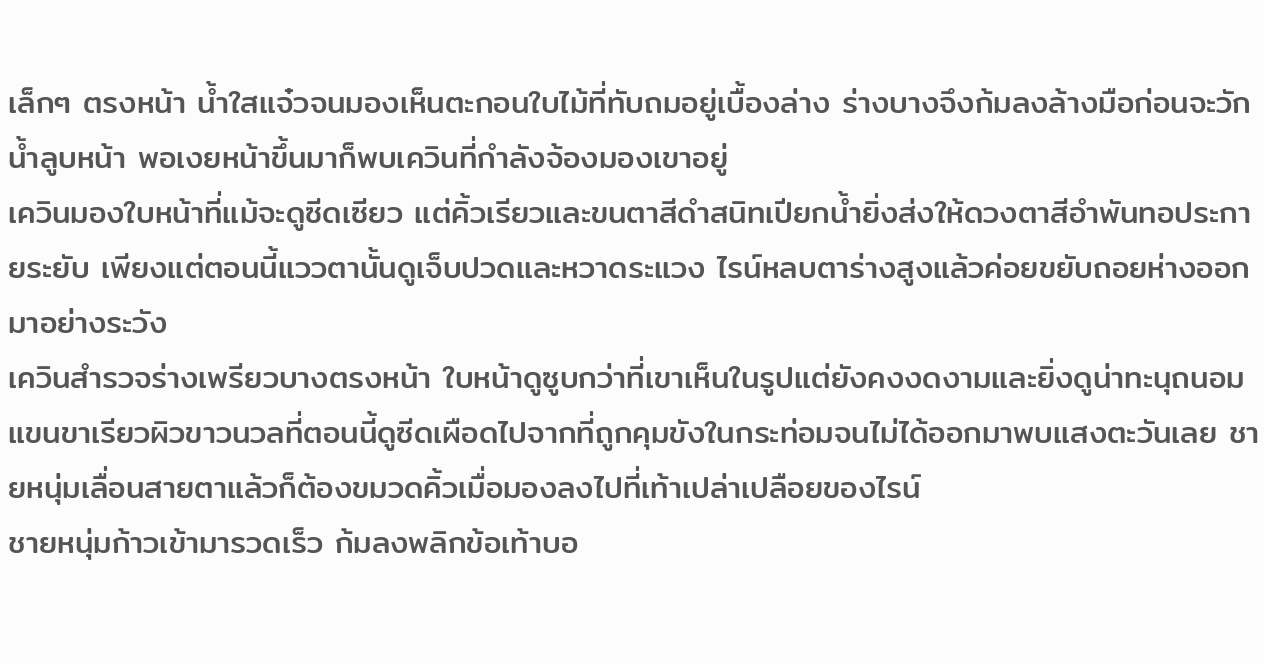เล็กๆ ตรงหน้า น้ำใสแจ๋วจนมองเห็นตะกอนใบไม้ที่ทับถมอยู่เบื้องล่าง ร่างบางจึงก้มลงล้างมือก่อนจะวักน้ำลูบหน้า พอเงยหน้าขึ้นมาก็พบเควินที่กำลังจ้องมองเขาอยู่
เควินมองใบหน้าที่แม้จะดูซีดเซียว แต่คิ้วเรียวและขนตาสีดำสนิทเปียกน้ำยิ่งส่งให้ดวงตาสีอำพันทอประกายระยับ เพียงแต่ตอนนี้แววตานั้นดูเจ็บปวดและหวาดระแวง ไรน์หลบตาร่างสูงแล้วค่อยขยับถอยห่างออกมาอย่างระวัง
เควินสำรวจร่างเพรียวบางตรงหน้า ใบหน้าดูซูบกว่าที่เขาเห็นในรูปแต่ยังคงงดงามและยิ่งดูน่าทะนุถนอม แขนขาเรียวผิวขาวนวลที่ตอนนี้ดูซีดเผือดไปจากที่ถูกคุมขังในกระท่อมจนไม่ได้ออกมาพบแสงตะวันเลย ชายหนุ่มเลื่อนสายตาแล้วก็ต้องขมวดคิ้วเมื่อมองลงไปที่เท้าเปล่าเปลือยของไรน์
ชายหนุ่มก้าวเข้ามารวดเร็ว ก้มลงพลิกข้อเท้าบอ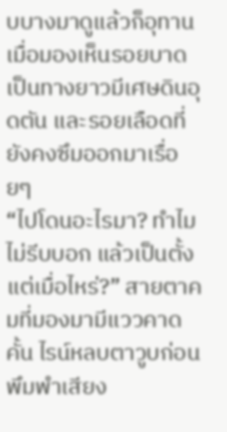บบางมาดูแล้วก็อุทานเมื่อมองเห็นรอยบาดเป็นทางยาวมีเศษดินอุดตัน และรอยเลือดที่ยังคงซึมออกมาเรื่อยๆ
“ไปโดนอะไรมา? ทำไมไม่รีบบอก แล้วเป็นตั้งแต่เมื่อไหร่?” สายตาคมที่มองมามีแววคาดคั้น ไรน์หลบตาวูบก่อนพึมพำเสียง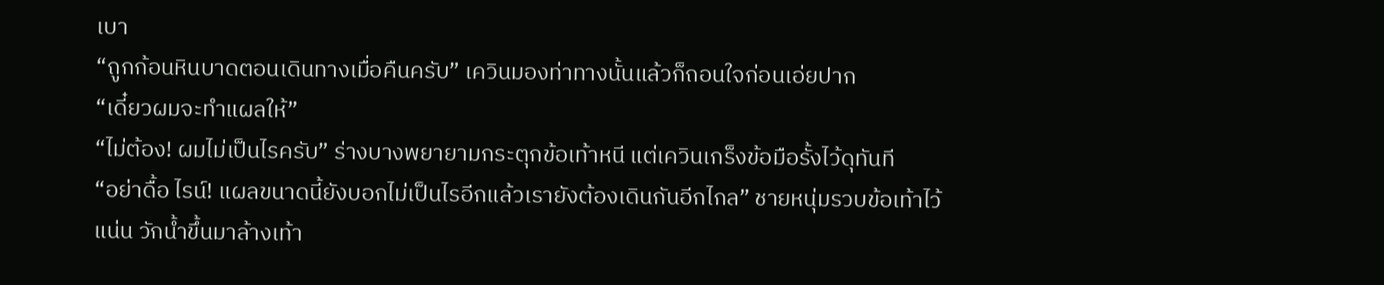เบา
“ถูกก้อนหินบาดตอนเดินทางเมื่อคืนครับ” เควินมองท่าทางนั้นแล้วก็ถอนใจก่อนเอ่ยปาก
“เดี๋ยวผมจะทำแผลให้”
“ไม่ต้อง! ผมไม่เป็นไรครับ” ร่างบางพยายามกระตุกข้อเท้าหนี แต่เควินเกร็งข้อมือรั้งไว้ดุทันที
“อย่าดื้อ ไรน์! แผลขนาดนี้ยังบอกไม่เป็นไรอีกแล้วเรายังต้องเดินกันอีกไกล” ชายหนุ่มรวบข้อเท้าไว้แน่น วักน้ำขึ้นมาล้างเท้า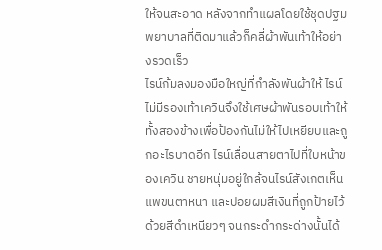ให้จนสะอาด หลังจากทำแผลโดยใช้ชุดปฐมพยาบาลที่ติดมาแล้วก็คลี่ผ้าพันเท้าให้อย่างรวดเร็ว
ไรน์ก้มลงมองมือใหญ่ที่กำลังพันผ้าให้ ไรน์ไม่มีรองเท้าเควินจึงใช้เศษผ้าพันรอบเท้าให้ทั้งสองข้างเพื่อป้องกันไม่ให้ไปเหยียบและถูกอะไรบาดอีก ไรน์เลื่อนสายตาไปที่ใบหน้าของเควิน ชายหนุ่มอยู่ใกล้จนไรน์สังเกตเห็นแพขนตาหนา และปอยผมสีเงินที่ถูกป้ายไว้ด้วยสีดำเหนียวๆ จนกระดำกระด่างนั้นได้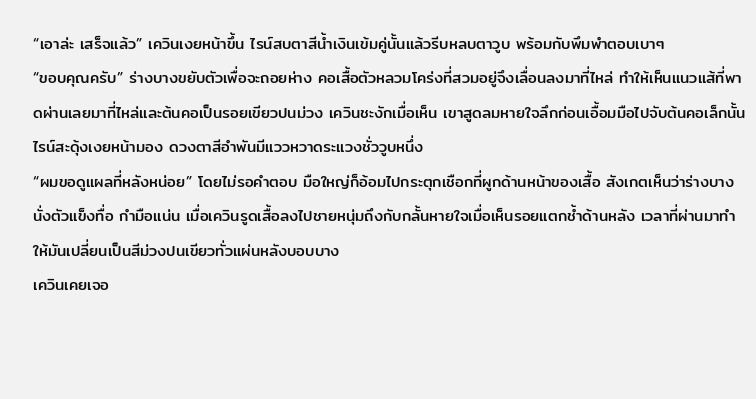“เอาล่ะ เสร็จแล้ว” เควินเงยหน้าขึ้น ไรน์สบตาสีน้ำเงินเข้มคู่นั้นแล้วรีบหลบตาวูบ พร้อมกับพึมพำตอบเบาๆ
“ขอบคุณครับ” ร่างบางขยับตัวเพื่อจะถอยห่าง คอเสื้อตัวหลวมโคร่งที่สวมอยู่จึงเลื่อนลงมาที่ไหล่ ทำให้เห็นแนวแส้ที่พาดผ่านเลยมาที่ไหล่และต้นคอเป็นรอยเขียวปนม่วง เควินชะงักเมื่อเห็น เขาสูดลมหายใจลึกก่อนเอื้อมมือไปจับต้นคอเล็กนั้น
ไรน์สะดุ้งเงยหน้ามอง ดวงตาสีอำพันมีแววหวาดระแวงชั่ววูบหนึ่ง
“ผมขอดูแผลที่หลังหน่อย” โดยไม่รอคำตอบ มือใหญ่ก็อ้อมไปกระตุกเชือกที่ผูกด้านหน้าของเสื้อ สังเกตเห็นว่าร่างบางนั่งตัวแข็งทื่อ กำมือแน่น เมื่อเควินรูดเสื้อลงไปชายหนุ่มถึงกับกลั้นหายใจเมื่อเห็นรอยแตกช้ำด้านหลัง เวลาที่ผ่านมาทำให้มันเปลี่ยนเป็นสีม่วงปนเขียวทั่วแผ่นหลังบอบบาง
เควินเคยเจอ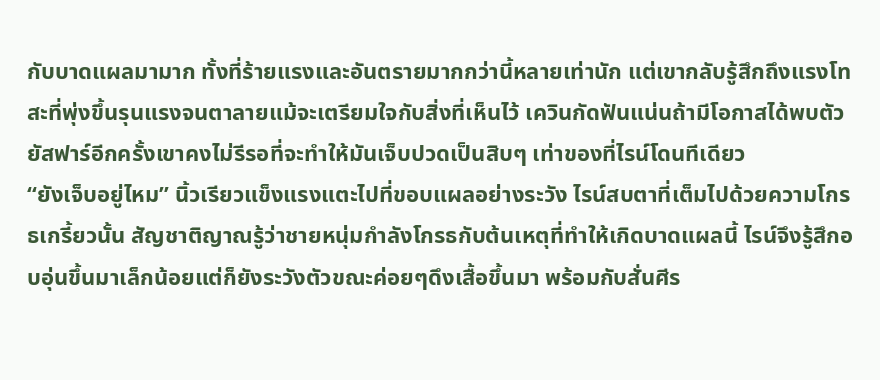กับบาดแผลมามาก ทั้งที่ร้ายแรงและอันตรายมากกว่านี้หลายเท่านัก แต่เขากลับรู้สึกถึงแรงโทสะที่พุ่งขึ้นรุนแรงจนตาลายแม้จะเตรียมใจกับสิ่งที่เห็นไว้ เควินกัดฟันแน่นถ้ามีโอกาสได้พบตัวยัสฟาร์อีกครั้งเขาคงไม่รีรอที่จะทำให้มันเจ็บปวดเป็นสิบๆ เท่าของที่ไรน์โดนทีเดียว
“ยังเจ็บอยู่ไหม” นิ้วเรียวแข็งแรงแตะไปที่ขอบแผลอย่างระวัง ไรน์สบตาที่เต็มไปด้วยความโกรธเกรี้ยวนั้น สัญชาติญาณรู้ว่าชายหนุ่มกำลังโกรธกับต้นเหตุที่ทำให้เกิดบาดแผลนี้ ไรน์จึงรู้สึกอบอุ่นขึ้นมาเล็กน้อยแต่ก็ยังระวังตัวขณะค่อยๆดึงเสื้อขึ้นมา พร้อมกับสั่นศีร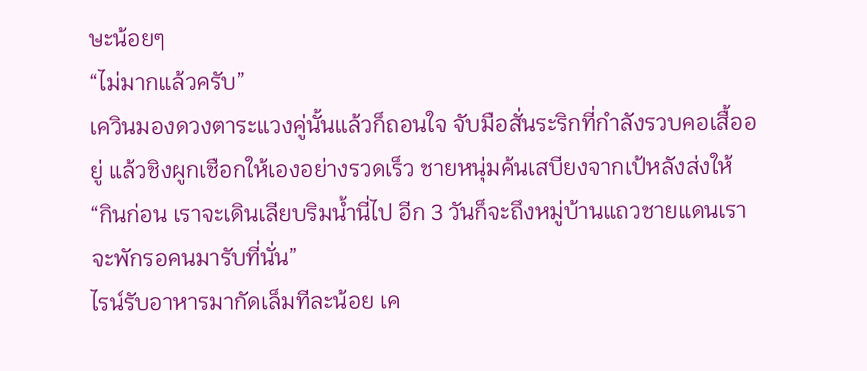ษะน้อยๆ
“ไม่มากแล้วครับ”
เควินมองดวงตาระแวงคู่นั้นแล้วก็ถอนใจ จับมือสั่นระริกที่กำลังรวบคอเสื้ออยู่ แล้วชิงผูกเชือกให้เองอย่างรวดเร็ว ชายหนุ่มค้นเสบียงจากเป้หลังส่งให้
“กินก่อน เราจะเดินเลียบริมน้ำนี่ไป อีก 3 วันก็จะถึงหมู่บ้านแถวชายแดนเราจะพักรอคนมารับที่นั่น”
ไรน์รับอาหารมากัดเล็มทีละน้อย เค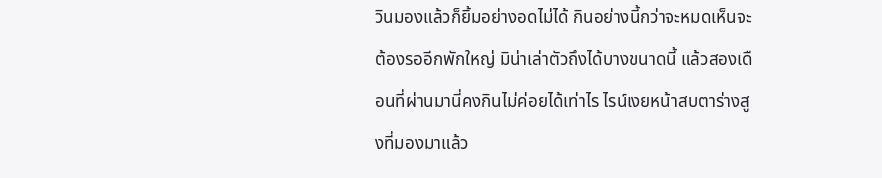วินมองแล้วก็ยิ้มอย่างอดไม่ได้ กินอย่างนี้กว่าจะหมดเห็นจะต้องรออีกพักใหญ่ มิน่าเล่าตัวถึงได้บางขนาดนี้ แล้วสองเดือนที่ผ่านมานี่คงกินไม่ค่อยได้เท่าไร ไรน์เงยหน้าสบตาร่างสูงที่มองมาแล้ว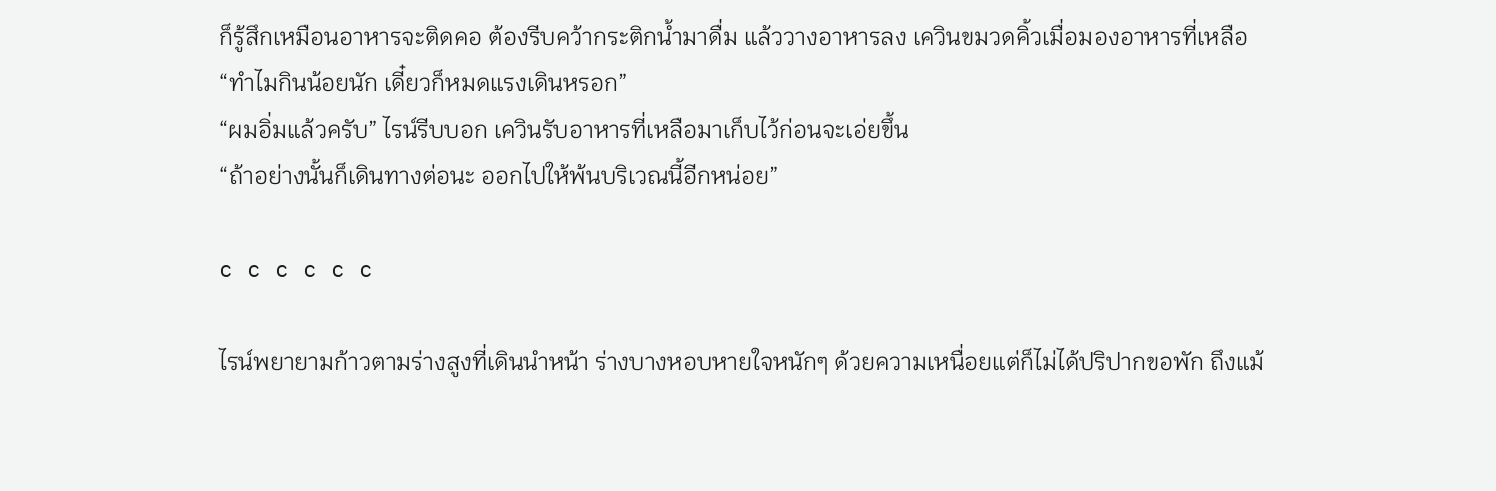ก็รู้สึกเหมือนอาหารจะติดคอ ต้องรีบคว้ากระติกน้ำมาดื่ม แล้ววางอาหารลง เควินขมวดคิ้วเมื่อมองอาหารที่เหลือ
“ทำไมกินน้อยนัก เดี๋ยวก็หมดแรงเดินหรอก”
“ผมอิ่มแล้วครับ” ไรน์รีบบอก เควินรับอาหารที่เหลือมาเก็บไว้ก่อนจะเอ่ยขึ้น
“ถ้าอย่างนั้นก็เดินทางต่อนะ ออกไปให้พ้นบริเวณนี้อีกหน่อย”

c c c c c c

ไรน์พยายามก้าวตามร่างสูงที่เดินนำหน้า ร่างบางหอบหายใจหนักๆ ด้วยความเหนื่อยแต่ก็ไม่ได้ปริปากขอพัก ถึงแม้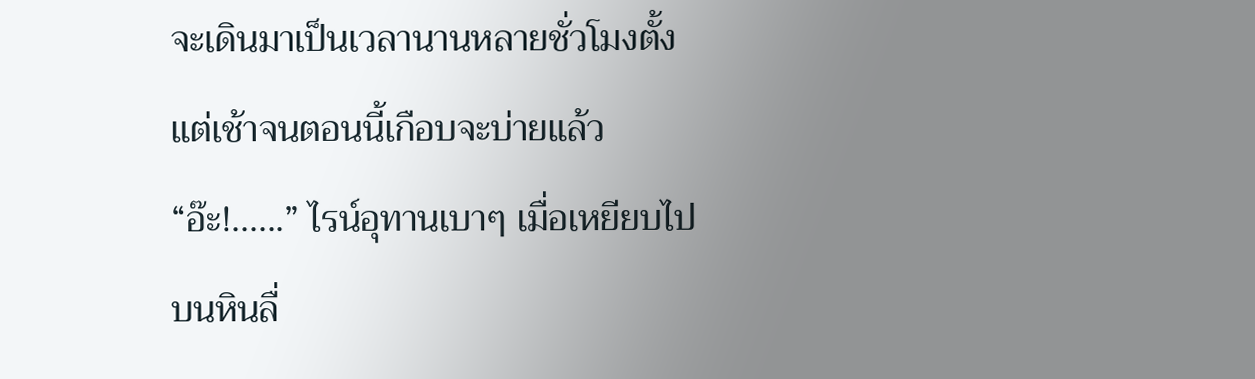จะเดินมาเป็นเวลานานหลายชั่วโมงตั้งแต่เช้าจนตอนนี้เกือบจะบ่ายแล้ว
“อ๊ะ!......” ไรน์อุทานเบาๆ เมื่อเหยียบไปบนหินลื่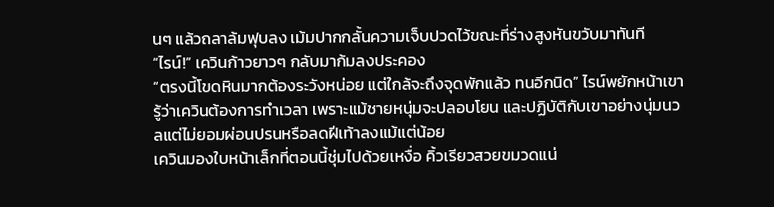นๆ แล้วถลาล้มฟุบลง เม้มปากกลั้นความเจ็บปวดไว้ขณะที่ร่างสูงหันขวับมาทันที
“ไรน์!” เควินก้าวยาวๆ กลับมาก้มลงประคอง
“ตรงนี้โขดหินมากต้องระวังหน่อย แต่ใกล้จะถึงจุดพักแล้ว ทนอีกนิด” ไรน์พยักหน้าเขารู้ว่าเควินต้องการทำเวลา เพราะแม้ชายหนุ่มจะปลอบโยน และปฏิบัติกับเขาอย่างนุ่มนวลแต่ไม่ยอมผ่อนปรนหรือลดฝีเท้าลงแม้แต่น้อย
เควินมองใบหน้าเล็กที่ตอนนี้ชุ่มไปด้วยเหงื่อ คิ้วเรียวสวยขมวดแน่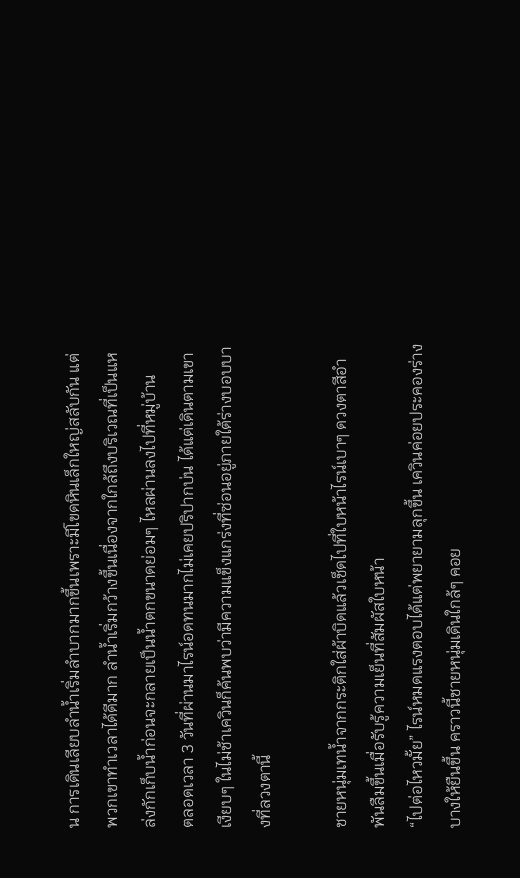น การเดินเลียบลำน้ำเริ่มลำบากมากขึ้นเพราะมีโขดหินเล็กใหญ่สลับกัน แต่พวกเขาทำเวลาได้ดีมาก ลำน้ำเริ่มกว้างขึ้นเนื่องจากใกล้ถึงบริเวณที่เป็นแหล่งกักเก็บน้ำก่อนจะกลายเป็นน้ำตกขนาดย่อมๆ ไหลผ่านลงไปที่หมู่บ้าน
ตลอดเวลา 3 วันที่ผ่านมาไรน์อดทนมากไม่เคยปริปากบ่น ได้แต่เดินตามเขาเงียบๆ ในไม่ช้าเควินก็ค้นพบว่ามีความแข็งแกร่งที่ซ่อนอยู่ภายใต้ร่างบอบบางที่ลวงตานี้

ชายหนุ่มเทน้ำจากกระติกใส่ผ้าบิดแล้วเช็ดไปที่ใบหน้าไรน์เบาๆ ดวงตาสีอำพันลืมขึ้นเมื่อรับรู้ความเย็นที่สัมผัสใบหน้า
“ไปต่อไหวมั้ย” ไรน์หมดแรงตอบได้แต่พยายามลุกขึ้น เควินค่อยประคองร่างบางให้ยืนขึ้น คราวนี้ชายหนุ่มเดินใกล้ๆ คอย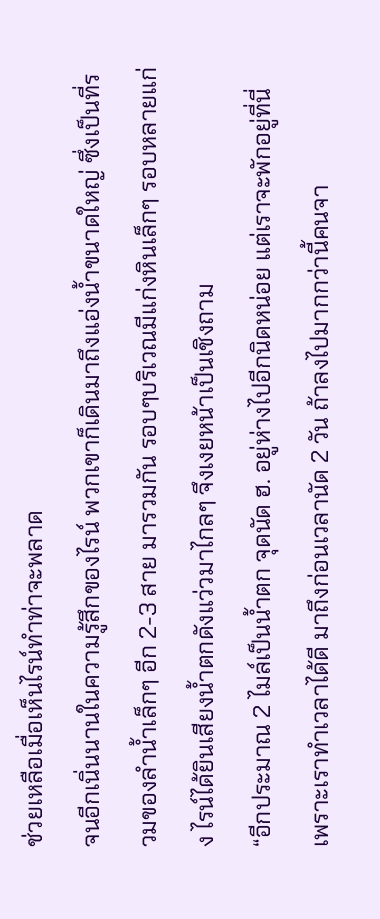ช่วยเหลือเมื่อเห็นไรน์ทำท่าจะพลาด
จนอีกเนิ่นนานในความรู้สึกของไรน์ พวกเขาก็เดินมาถึงแอ่งน้ำขนาดใหญ่ ซึ่งเป็นที่รวมของลำน้ำเล็กๆ อีก 2-3 สาย มารวมกัน รอบๆบริเวณมีแก่งหินเล็กๆ รอบหลายแก่ง ไรน์ได้ยินเสียงน้ำตกดังแว่วมาไกลๆ จึงเงยหน้าเป็นเชิงถาม
“อีกประมาณ 2 ไมล์เป็นน้ำตก จุดนัด ฮ. อยู่ห่างไปอีกนิดหน่อย แต่เราจะพักอยู่ที่นี่เพราะเราทำเวลาได้ดี มาถึงก่อนเวลานัด 2 วัน ถ้าลงไปมากกว่านี้คนจา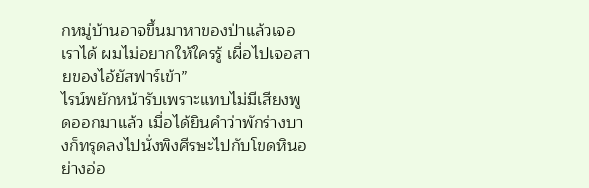กหมู่บ้านอาจขึ้นมาหาของป่าแล้วเจอเราได้ ผมไม่อยากให้ใครรู้ เผื่อไปเจอสายของไอ้ยัสฟาร์เข้า”
ไรน์พยักหน้ารับเพราะแทบไม่มีเสียงพูดออกมาแล้ว เมื่อได้ยินคำว่าพักร่างบางก็ทรุดลงไปนั่งพิงศีรษะไปกับโขดหินอย่างอ่อ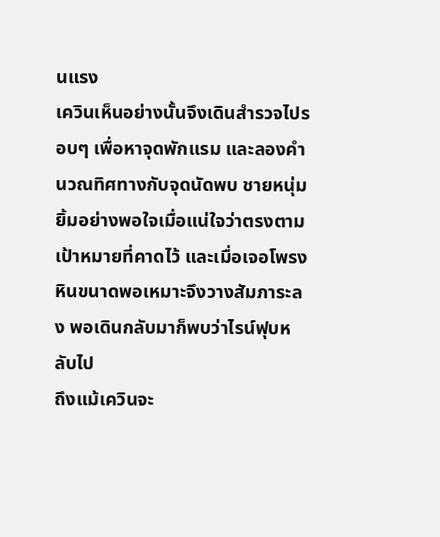นแรง
เควินเห็นอย่างนั้นจึงเดินสำรวจไปรอบๆ เพื่อหาจุดพักแรม และลองคำนวณทิศทางกับจุดนัดพบ ชายหนุ่มยิ้มอย่างพอใจเมื่อแน่ใจว่าตรงตามเป้าหมายที่คาดไว้ และเมื่อเจอโพรงหินขนาดพอเหมาะจึงวางสัมภาระลง พอเดินกลับมาก็พบว่าไรน์ฟุบหลับไป
ถึงแม้เควินจะ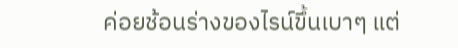ค่อยช้อนร่างของไรน์ขึ้นเบาๆ แต่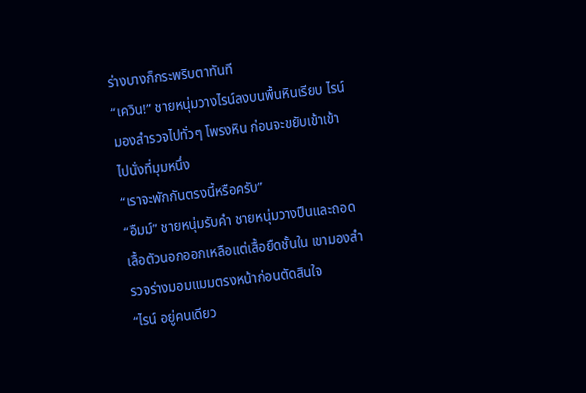ร่างบางก็กระพริบตาทันที
“เควิน!” ชายหนุ่มวางไรน์ลงบนพื้นหินเรียบ ไรน์มองสำรวจไปทั่วๆ โพรงหิน ก่อนจะขยับเข้าเข้าไปนั่งที่มุมหนึ่ง
“เราจะพักกันตรงนี้หรือครับ”
“อืมม์” ชายหนุ่มรับคำ ชายหนุ่มวางปืนและถอดเลื้อตัวนอกออกเหลือแต่เสื้อยืดชั้นใน เขามองสำรวจร่างมอมแมมตรงหน้าก่อนตัดสินใจ
“ไรน์ อยู่คนเดียว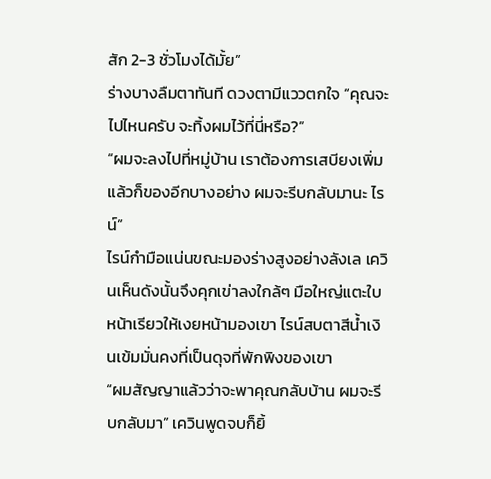สัก 2-3 ชั่วโมงได้มั้ย”
ร่างบางลืมตาทันที ดวงตามีแววตกใจ “คุณจะไปไหนครับ จะทิ้งผมไว้ที่นี่หรือ?”
“ผมจะลงไปที่หมู่บ้าน เราต้องการเสบียงเพิ่มแล้วก็ของอีกบางอย่าง ผมจะรีบกลับมานะ ไรน์”
ไรน์กำมือแน่นขณะมองร่างสูงอย่างลังเล เควินเห็นดังนั้นจึงคุกเข่าลงใกล้ๆ มือใหญ่แตะใบหน้าเรียวให้เงยหน้ามองเขา ไรน์สบตาสีน้ำเงินเข้มมั่นคงที่เป็นดุจที่พักพิงของเขา
“ผมสัญญาแล้วว่าจะพาคุณกลับบ้าน ผมจะรีบกลับมา” เควินพูดจบก็ยิ้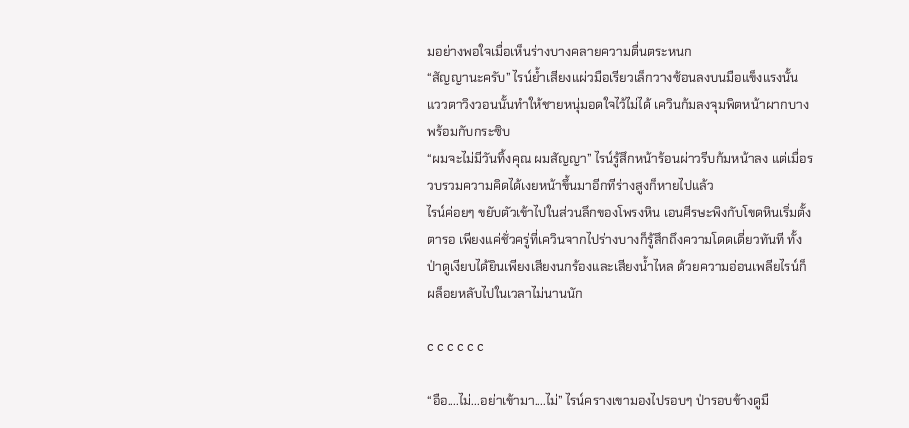มอย่างพอใจเมื่อเห็นร่างบางคลายความตื่นตระหนก
“สัญญานะครับ” ไรน์ย้ำเสียงแผ่วมือเรียวเล็กวางซ้อนลงบนมือแข็งแรงนั้น แววตาวิงวอนนั้นทำให้ชายหนุ่มอดใจไว้ไม่ได้ เควินก้มลงจุมพิตหน้าผากบางพร้อมกับกระซิบ
“ผมจะไม่มีวันทิ้งคุณ ผมสัญญา” ไรน์รู้สึกหน้าร้อนผ่าวรีบก้มหน้าลง แต่เมื่อรวบรวมความคิดได้เงยหน้าขึ้นมาอีกทีร่างสูงก็หายไปแล้ว
ไรน์ค่อยๆ ขยับตัวเข้าไปในส่วนลึกของโพรงหิน เอนศีรษะพิงกับโขดหินเริ่มตั้งตารอ เพียงแค่ชั่วครู่ที่เควินจากไปร่างบางก็รู้สึกถึงความโดดเดี่ยวทันที ทั้งป่าดูเงียบได้ยินเพียงเสียงนกร้องและเสียงน้ำไหล ด้วยความอ่อนเพลียไรน์ก็ผล็อยหลับไปในเวลาไม่นานนัก

c c c c c c

“อือ....ไม่...อย่าเข้ามา....ไม่” ไรน์ครางเขามองไปรอบๆ ป่ารอบข้างดูมื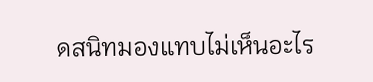ดสนิทมองแทบไม่เห็นอะไร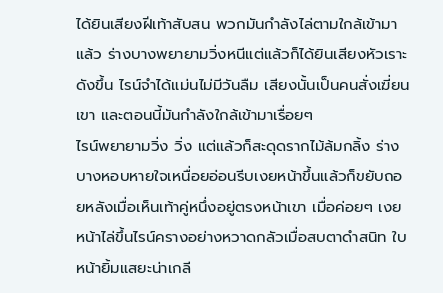ได้ยินเสียงฝีเท้าสับสน พวกมันกำลังไล่ตามใกล้เข้ามาแล้ว ร่างบางพยายามวิ่งหนีแต่แล้วก็ได้ยินเสียงหัวเราะดังขึ้น ไรน์จำได้แม่นไม่มีวันลืม เสียงนั้นเป็นคนสั่งเฆี่ยนเขา และตอนนี้มันกำลังใกล้เข้ามาเรื่อยๆ
ไรน์พยายามวิ่ง วิ่ง แต่แล้วก็สะดุดรากไม้ล้มกลิ้ง ร่างบางหอบหายใจเหนื่อยอ่อนรีบเงยหน้าขึ้นแล้วก็ขยับถอยหลังเมื่อเห็นเท้าคู่หนึ่งอยู่ตรงหน้าเขา เมื่อค่อยๆ เงยหน้าไล่ขึ้นไรน์ครางอย่างหวาดกลัวเมื่อสบตาดำสนิท ใบหน้ายิ้มแสยะน่าเกลี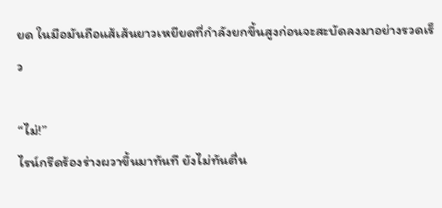ยด ในมือมันถือแส้เส้นยาวเหยียดที่กำลังยกขึ้นสูงก่อนจะสะบัดลงมาอย่างรวดเร็ว

“ไม่!”
ไรน์กรีดร้องร่างผวาขึ้นมาทันที ยังไม่ทันตื่น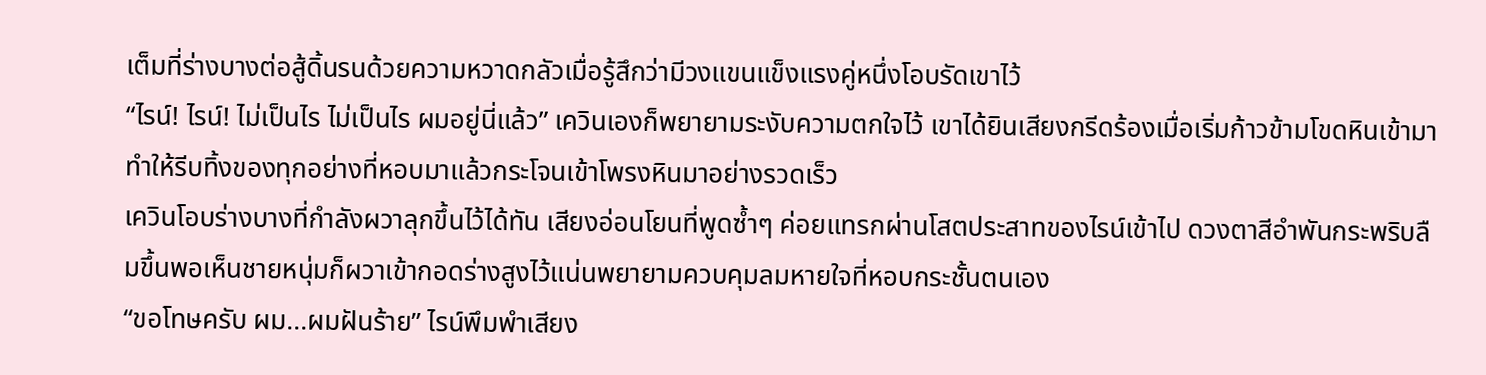เต็มที่ร่างบางต่อสู้ดิ้นรนด้วยความหวาดกลัวเมื่อรู้สึกว่ามีวงแขนแข็งแรงคู่หนึ่งโอบรัดเขาไว้
“ไรน์! ไรน์! ไม่เป็นไร ไม่เป็นไร ผมอยู่นี่แล้ว” เควินเองก็พยายามระงับความตกใจไว้ เขาได้ยินเสียงกรีดร้องเมื่อเริ่มก้าวข้ามโขดหินเข้ามา ทำให้รีบทิ้งของทุกอย่างที่หอบมาแล้วกระโจนเข้าโพรงหินมาอย่างรวดเร็ว
เควินโอบร่างบางที่กำลังผวาลุกขึ้นไว้ได้ทัน เสียงอ่อนโยนที่พูดซ้ำๆ ค่อยแทรกผ่านโสตประสาทของไรน์เข้าไป ดวงตาสีอำพันกระพริบลืมขึ้นพอเห็นชายหนุ่มก็ผวาเข้ากอดร่างสูงไว้แน่นพยายามควบคุมลมหายใจที่หอบกระชั้นตนเอง
“ขอโทษครับ ผม...ผมฝันร้าย” ไรน์พึมพำเสียง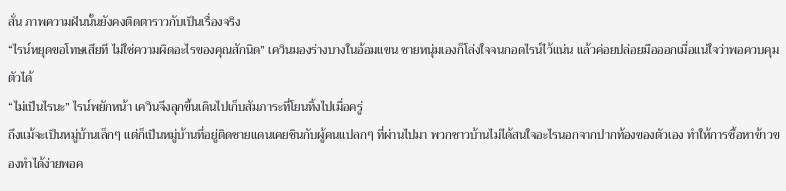สั่น ภาพความฝันนั้นยังคงติดตาราวกับเป็นเรื่องจริง
“ไรน์หยุดขอโทษเสียที ไม่ใช่ความผิดอะไรของคุณสักนิด” เควินมองร่างบางในอ้อมแขน ชายหนุ่มเองก็โล่งใจจนกอดไรน์ไว้แน่น แล้วค่อยปล่อยมือออกเมื่อแน่ใจว่าพอควบคุมตัวได้
“ไม่เป็นไรนะ” ไรน์พยักหน้า เควินจึงลุกขึ้นเดินไปเก็บสัมภาระที่โยนทิ้งไปเมื่อครู่
ถึงแม้จะเป็นหมู่บ้านเล็กๆ แต่ก็เป็นหมู่บ้านที่อยู่ติดชายแดนเคยชินกับผู้คนแปลกๆ ที่ผ่านไปมา พวกชาวบ้านไม่ได้สนใจอะไรนอกจากปากท้องของตัวเอง ทำให้การซื้อหาข้าวของทำได้ง่ายพอค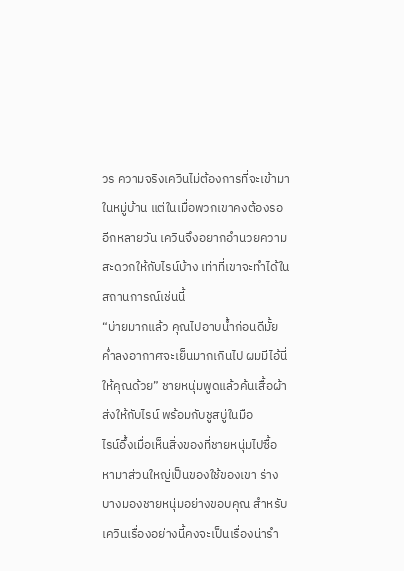วร ความจริงเควินไม่ต้องการที่จะเข้ามาในหมู่บ้าน แต่ในเมื่อพวกเขาคงต้องรออีกหลายวัน เควินจึงอยากอำนวยความสะดวกให้กับไรน์บ้าง เท่าที่เขาจะทำได้ในสถานการณ์เช่นนี้
“บ่ายมากแล้ว คุณไปอาบน้ำก่อนดีมั้ย ค่ำลงอากาศจะเย็นมากเกินไป ผมมีไอ้นี่ให้คุณด้วย” ชายหนุ่มพูดแล้วค้นเสื้อผ้าส่งให้กับไรน์ พร้อมกับชูสบู่ในมือ
ไรน์อึ้งเมื่อเห็นสิ่งของที่ชายหนุ่มไปซื้อหามาส่วนใหญ่เป็นของใช้ของเขา ร่างบางมองชายหนุ่มอย่างขอบคุณ สำหรับเควินเรื่องอย่างนี้คงจะเป็นเรื่องน่ารำ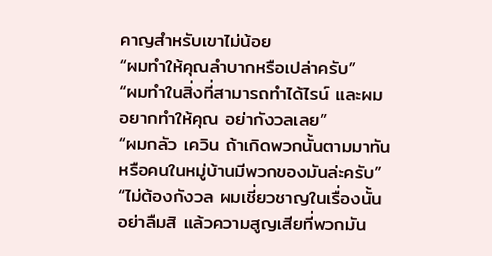คาญสำหรับเขาไม่น้อย
“ผมทำให้คุณลำบากหรือเปล่าครับ”
“ผมทำในสิ่งที่สามารถทำได้ไรน์ และผมอยากทำให้คุณ อย่ากังวลเลย”
“ผมกลัว เควิน ถ้าเกิดพวกนั้นตามมาทัน หรือคนในหมู่บ้านมีพวกของมันล่ะครับ”
“ไม่ต้องกังวล ผมเชี่ยวชาญในเรื่องนั้นอย่าลืมสิ แล้วความสูญเสียที่พวกมัน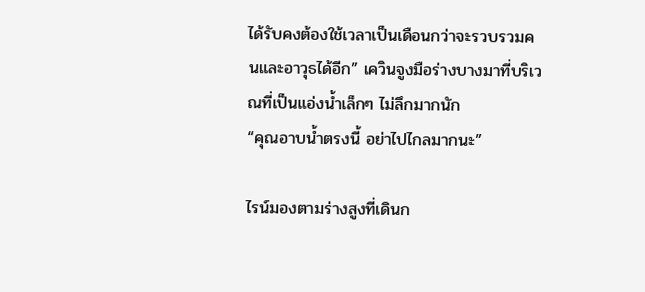ได้รับคงต้องใช้เวลาเป็นเดือนกว่าจะรวบรวมคนและอาวุธได้อีก” เควินจูงมือร่างบางมาที่บริเวณที่เป็นแอ่งน้ำเล็กๆ ไม่ลึกมากนัก
“คุณอาบน้ำตรงนี้ อย่าไปไกลมากนะ”

ไรน์มองตามร่างสูงที่เดินก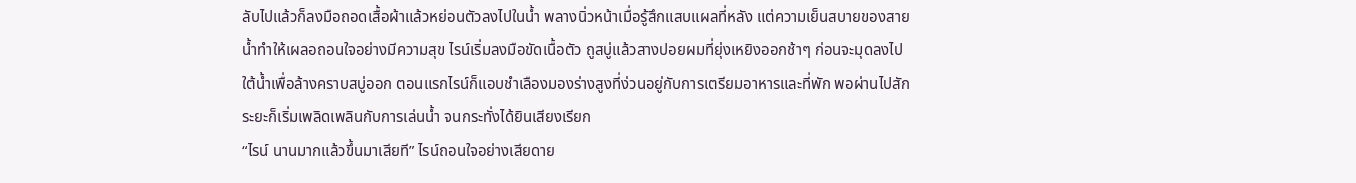ลับไปแล้วก็ลงมือถอดเสื้อผ้าแล้วหย่อนตัวลงไปในน้ำ พลางนิ่วหน้าเมื่อรู้สึกแสบแผลที่หลัง แต่ความเย็นสบายของสายน้ำทำให้เผลอถอนใจอย่างมีความสุข ไรน์เริ่มลงมือขัดเนื้อตัว ถูสบู่แล้วสางปอยผมที่ยุ่งเหยิงออกช้าๆ ก่อนจะมุดลงไปใต้น้ำเพื่อล้างคราบสบู่ออก ตอนแรกไรน์ก็แอบชำเลืองมองร่างสูงที่ง่วนอยู่กับการเตรียมอาหารและที่พัก พอผ่านไปสักระยะก็เริ่มเพลิดเพลินกับการเล่นน้ำ จนกระทั่งได้ยินเสียงเรียก
“ไรน์ นานมากแล้วขึ้นมาเสียที” ไรน์ถอนใจอย่างเสียดาย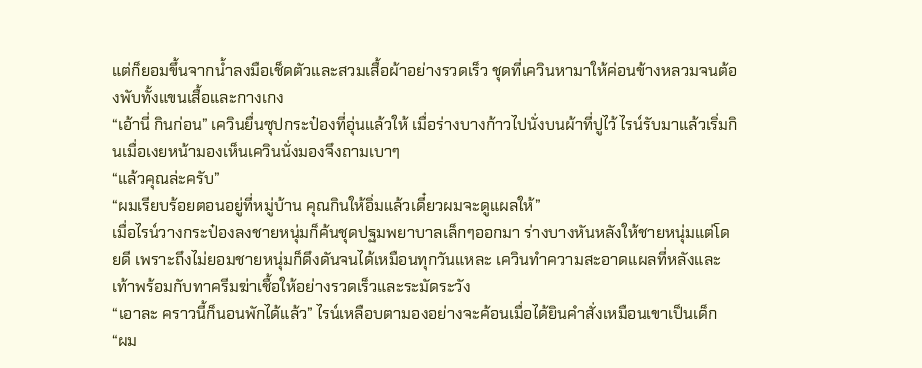แต่ก็ยอมขึ้นจากน้ำลงมือเช็ดตัวและสวมเสื้อผ้าอย่างรวดเร็ว ชุดที่เควินหามาให้ค่อนข้างหลวมจนต้องพับทั้งแขนเสื้อและกางเกง
“เอ้านี่ กินก่อน” เควินยื่นซุปกระป๋องที่อุ่นแล้วให้ เมื่อร่างบางก้าวไปนั่งบนผ้าที่ปูไว้ ไรน์รับมาแล้วเริ่มกินเมื่อเงยหน้ามองเห็นเควินนั่งมองจึงถามเบาๆ
“แล้วคุณล่ะครับ”
“ผมเรียบร้อยตอนอยู่ที่หมู่บ้าน คุณกินให้อิ่มแล้วเดี๋ยวผมจะดูแผลให้”
เมื่อไรน์วางกระป๋องลงชายหนุ่มก็ค้นชุดปฐมพยาบาลเล็กๆออกมา ร่างบางหันหลังให้ชายหนุ่มแต่โดยดี เพราะถึงไม่ยอมชายหนุ่มก็ดึงดันจนได้เหมือนทุกวันแหละ เควินทำความสะอาดแผลที่หลังและเท้าพร้อมกับทาครีมฆ่าเชื้อให้อย่างรวดเร็วและระมัดระวัง
“เอาละ คราวนี้ก็นอนพักได้แล้ว” ไรน์เหลือบตามองอย่างจะค้อนเมื่อได้ยินคำสั่งเหมือนเขาเป็นเด็ก
“ผม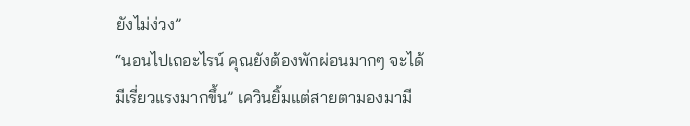ยังไม่ง่วง”
“นอนไปเถอะไรน์ คุณยังต้องพักผ่อนมากๆ จะได้มีเรี่ยวแรงมากขึ้น” เควินยิ้มแต่สายตามองมามี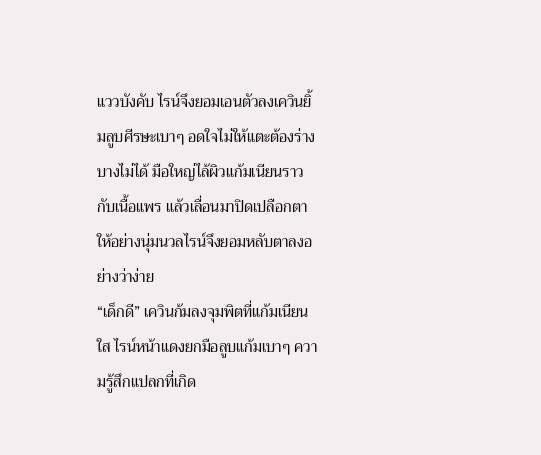แววบังคับ ไรน์จึงยอมเอนตัวลงเควินยิ้มลูบศีรษะเบาๆ อดใจไม่ให้แตะต้องร่างบางไม่ได้ มือใหญ่ไล้ผิวแก้มเนียนราวกับเนื้อแพร แล้วเลื่อนมาปิดเปลือกตาให้อย่างนุ่มนวลไรน์จึงยอมหลับตาลงอย่างว่าง่าย
“เด็กดี” เควินก้มลงจุมพิตที่แก้มเนียนใส ไรน์หน้าแดงยกมือลูบแก้มเบาๆ ความรู้สึกแปลกที่เกิด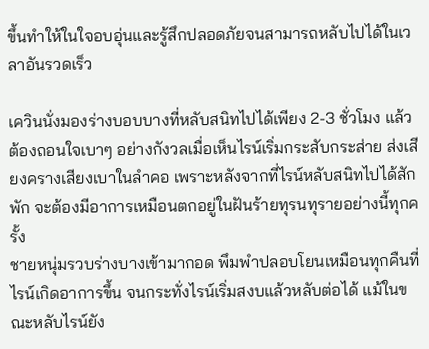ขึ้นทำให้ในใจอบอุ่นและรู้สึกปลอดภัยจนสามารถหลับไปได้ในเวลาอันรวดเร็ว

เควินนั่งมองร่างบอบบางที่หลับสนิทไปได้เพียง 2-3 ชั่วโมง แล้วต้องถอนใจเบาๆ อย่างกังวลเมื่อเห็นไรน์เริ่มกระสับกระส่าย ส่งเสียงครางเสียงเบาในลำคอ เพราะหลังจากที่ไรน์หลับสนิทไปได้สักพัก จะต้องมีอาการเหมือนตกอยู่ในฝันร้ายทุรนทุรายอย่างนี้ทุกครั้ง
ชายหนุ่มรวบร่างบางเข้ามากอด พึมพำปลอบโยนเหมือนทุกคืนที่ไรน์เกิดอาการขึ้น จนกระทั่งไรน์เริ่มสงบแล้วหลับต่อได้ แม้ในขณะหลับไรน์ยัง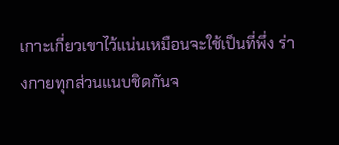เกาะเกี่ยวเขาไว้แน่นเหมือนจะใช้เป็นที่พึ่ง ร่างกายทุกส่วนแนบชิดกันจ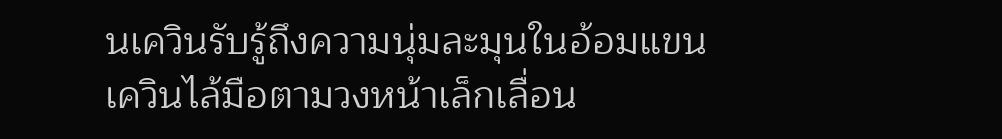นเควินรับรู้ถึงความนุ่มละมุนในอ้อมแขน
เควินไล้มือตามวงหน้าเล็กเลื่อน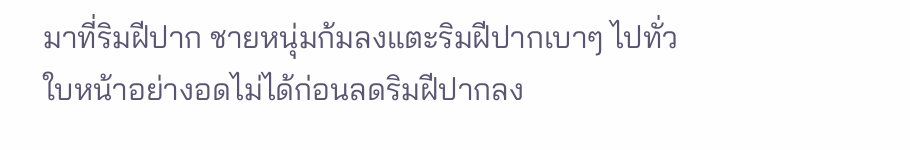มาที่ริมฝีปาก ชายหนุ่มก้มลงแตะริมฝีปากเบาๆ ไปทั่วใบหน้าอย่างอดไม่ได้ก่อนลดริมฝีปากลง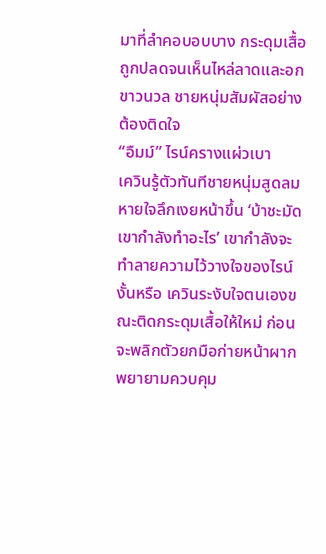มาที่ลำคอบอบบาง กระดุมเสื้อถูกปลดจนเห็นไหล่ลาดและอกขาวนวล ชายหนุ่มสัมผัสอย่างต้องติดใจ
“อืมม์” ไรน์ครางแผ่วเบา
เควินรู้ตัวทันทีชายหนุ่มสูดลมหายใจลึกเงยหน้าขึ้น ‘บ้าชะมัด เขากำลังทำอะไร’ เขากำลังจะทำลายความไว้วางใจของไรน์งั้นหรือ เควินระงับใจตนเองขณะติดกระดุมเสื้อให้ใหม่ ก่อนจะพลิกตัวยกมือก่ายหน้าผากพยายามควบคุม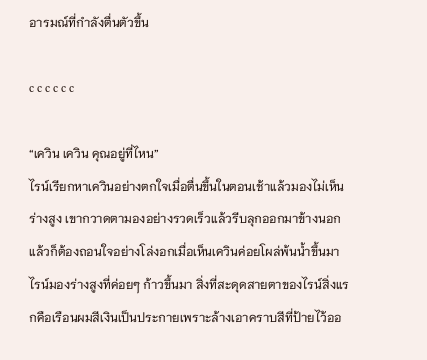อารมณ์ที่กำลังตื่นตัวขึ้น

c c c c c c

“เควิน เควิน คุณอยู่ที่ไหน”
ไรน์เรียกหาเควินอย่างตกใจเมื่อตื่นขึ้นในตอนเช้าแล้วมองไม่เห็นร่างสูง เขากวาดตามองอย่างรวดเร็วแล้วรีบลุกออกมาข้างนอก แล้วก็ต้องถอนใจอย่างโล่งอกเมื่อเห็นเควินค่อยโผล่พ้นน้ำขึ้นมา
ไรน์มองร่างสูงที่ค่อยๆ ก้าวขึ้นมา สิ่งที่สะดุดสายตาของไรน์สิ่งแรกคือเรือนผมสีเงินเป็นประกายเพราะล้างเอาคราบสีที่ป้ายไว้ออ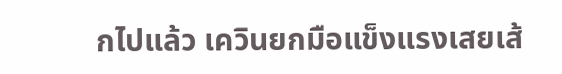กไปแล้ว เควินยกมือแข็งแรงเสยเส้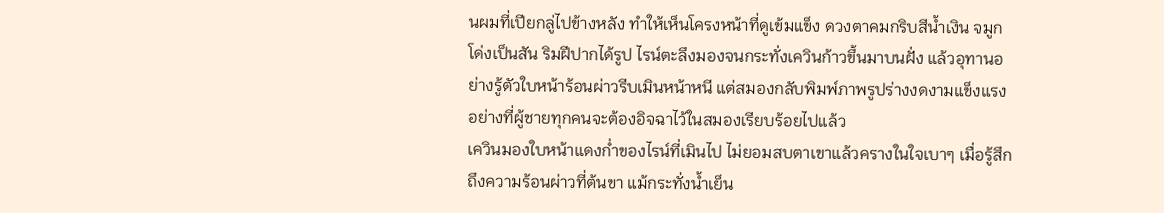นผมที่เปียกลู่ไปข้างหลัง ทำให้เห็นโครงหน้าที่ดูเข้มแข็ง ดวงตาคมกริบสีน้ำเงิน จมูกโด่งเป็นสัน ริมฝีปากได้รูป ไรน์ตะลึงมองจนกระทั่งเควินก้าวขึ้นมาบนฝั่ง แล้วอุทานอย่างรู้ตัวใบหน้าร้อนผ่าวรีบเมินหน้าหนี แต่สมองกลับพิมพ์ภาพรูปร่างงดงามแข็งแรงอย่างที่ผู้ชายทุกคนจะต้องอิจฉาไว้ในสมองเรียบร้อยไปแล้ว
เควินมองใบหน้าแดงก่ำของไรน์ที่เมินไป ไม่ยอมสบตาเขาแล้วครางในใจเบาๆ เมื่อรู้สึกถึงความร้อนผ่าวที่ต้นขา แม้กระทั่งน้ำเย็น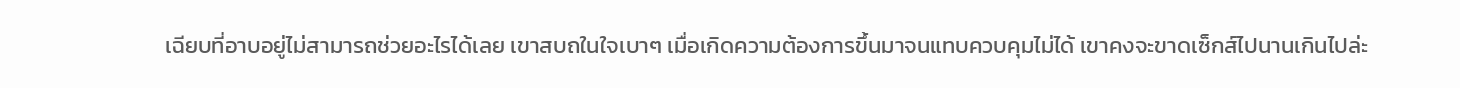เฉียบที่อาบอยู่ไม่สามารถช่วยอะไรได้เลย เขาสบถในใจเบาๆ เมื่อเกิดความต้องการขึ้นมาจนแทบควบคุมไม่ได้ เขาคงจะขาดเซ็กส์ไปนานเกินไปล่ะ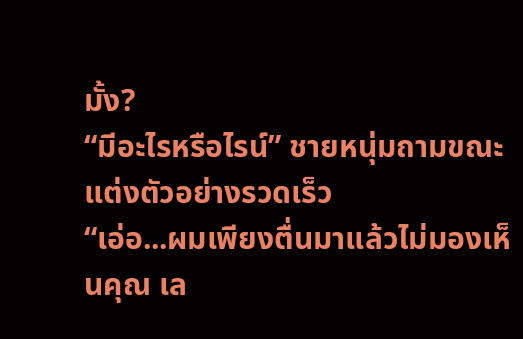มั้ง?
“มีอะไรหรือไรน์” ชายหนุ่มถามขณะแต่งตัวอย่างรวดเร็ว
“เอ่อ...ผมเพียงตื่นมาแล้วไม่มองเห็นคุณ เล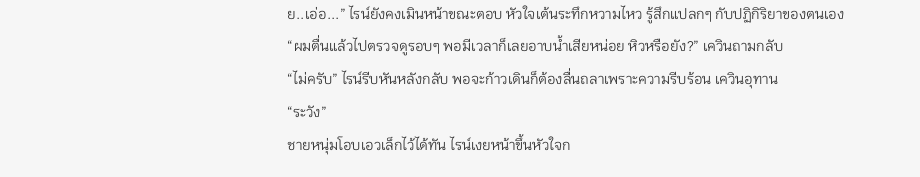ย..เอ่อ...” ไรน์ยังคงเมินหน้าขณะตอบ หัวใจเต้นระทึกหวามไหว รู้สึกแปลกๆ กับปฏิกิริยาของตนเอง
“ผมตื่นแล้วไปตรวจดูรอบๆ พอมีเวลาก็เลยอาบน้ำเสียหน่อย หิวหรือยัง?” เควินถามกลับ
“ไม่ครับ” ไรน์รีบหันหลังกลับ พอจะก้าวเดินก็ต้องลื่นถลาเพราะความรีบร้อน เควินอุทาน
“ระวัง”
ชายหนุ่มโอบเอวเล็กไว้ได้ทัน ไรน์เงยหน้าขึ้นหัวใจก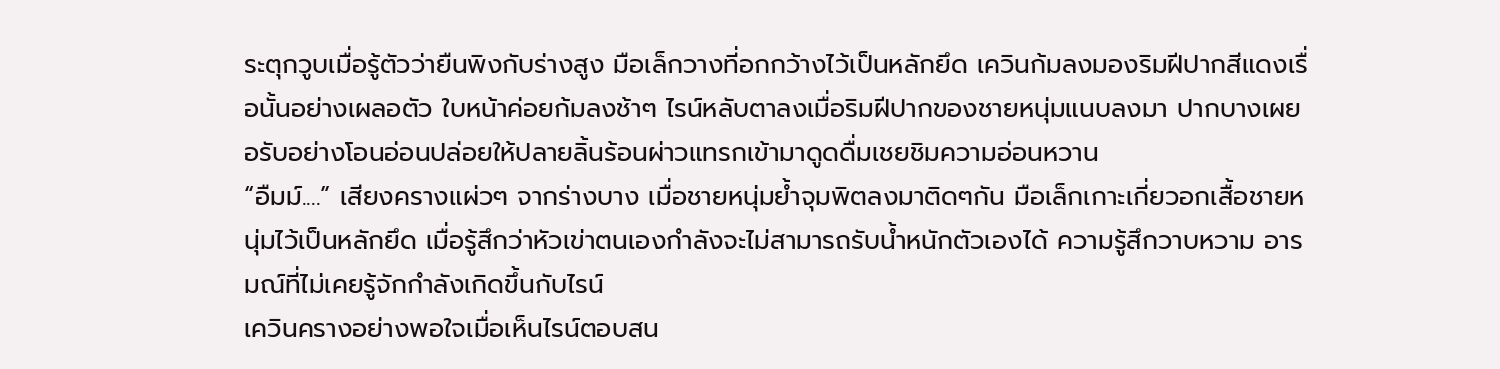ระตุกวูบเมื่อรู้ตัวว่ายืนพิงกับร่างสูง มือเล็กวางที่อกกว้างไว้เป็นหลักยึด เควินก้มลงมองริมฝีปากสีแดงเรื่อนั้นอย่างเผลอตัว ใบหน้าค่อยก้มลงช้าๆ ไรน์หลับตาลงเมื่อริมฝีปากของชายหนุ่มแนบลงมา ปากบางเผยอรับอย่างโอนอ่อนปล่อยให้ปลายลิ้นร้อนผ่าวแทรกเข้ามาดูดดื่มเชยชิมความอ่อนหวาน
“อืมม์....” เสียงครางแผ่วๆ จากร่างบาง เมื่อชายหนุ่มย้ำจุมพิตลงมาติดๆกัน มือเล็กเกาะเกี่ยวอกเสื้อชายหนุ่มไว้เป็นหลักยึด เมื่อรู้สึกว่าหัวเข่าตนเองกำลังจะไม่สามารถรับน้ำหนักตัวเองได้ ความรู้สึกวาบหวาม อารมณ์ที่ไม่เคยรู้จักกำลังเกิดขึ้นกับไรน์
เควินครางอย่างพอใจเมื่อเห็นไรน์ตอบสน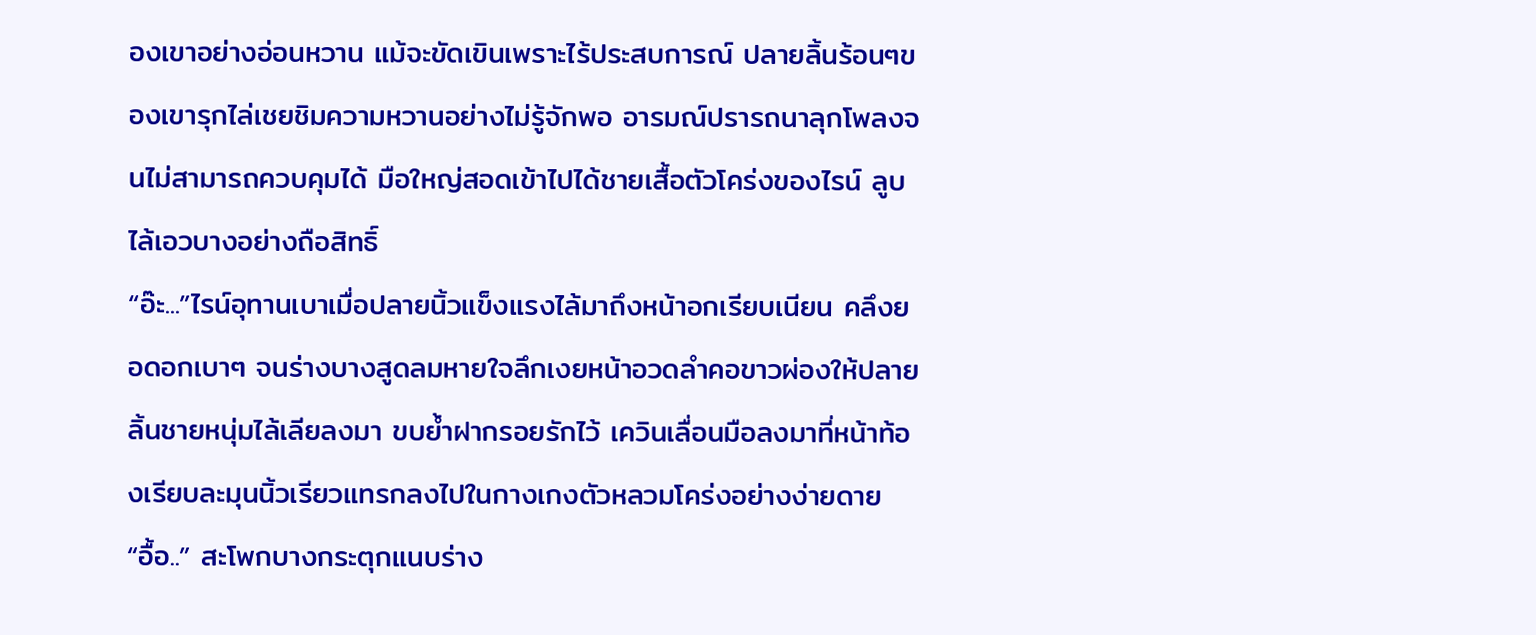องเขาอย่างอ่อนหวาน แม้จะขัดเขินเพราะไร้ประสบการณ์ ปลายลิ้นร้อนๆของเขารุกไล่เชยชิมความหวานอย่างไม่รู้จักพอ อารมณ์ปรารถนาลุกโพลงจนไม่สามารถควบคุมได้ มือใหญ่สอดเข้าไปได้ชายเสื้อตัวโคร่งของไรน์ ลูบไล้เอวบางอย่างถือสิทธิ์
“อ๊ะ...”ไรน์อุทานเบาเมื่อปลายนิ้วแข็งแรงไล้มาถึงหน้าอกเรียบเนียน คลึงยอดอกเบาๆ จนร่างบางสูดลมหายใจลึกเงยหน้าอวดลำคอขาวผ่องให้ปลายลิ้นชายหนุ่มไล้เลียลงมา ขบย้ำฝากรอยรักไว้ เควินเลื่อนมือลงมาที่หน้าท้องเรียบละมุนนิ้วเรียวแทรกลงไปในกางเกงตัวหลวมโคร่งอย่างง่ายดาย
“อื้อ..” สะโพกบางกระตุกแนบร่าง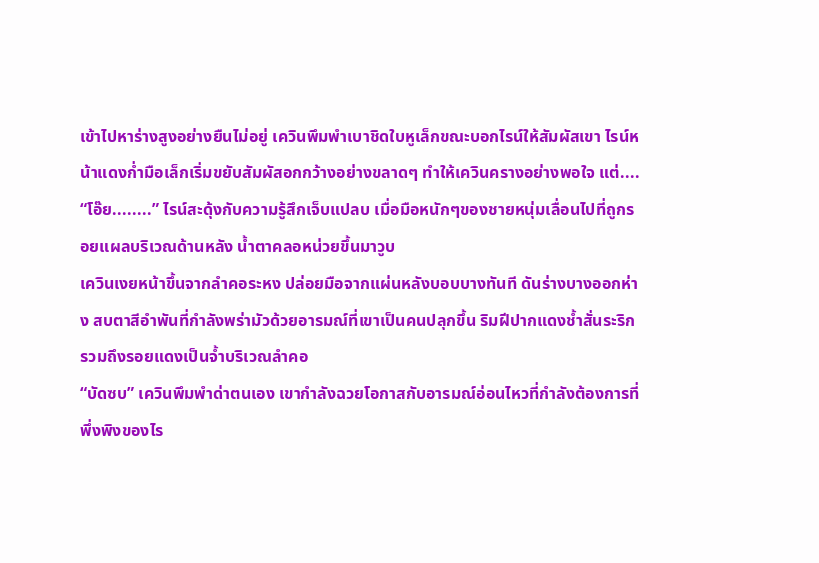เข้าไปหาร่างสูงอย่างยืนไม่อยู่ เควินพึมพำเบาชิดใบหูเล็กขณะบอกไรน์ให้สัมผัสเขา ไรน์หน้าแดงก่ำมือเล็กเริ่มขยับสัมผัสอกกว้างอย่างขลาดๆ ทำให้เควินครางอย่างพอใจ แต่....
“โอ๊ย........” ไรน์สะดุ้งกับความรู้สึกเจ็บแปลบ เมื่อมือหนักๆของชายหนุ่มเลื่อนไปที่ถูกรอยแผลบริเวณด้านหลัง น้ำตาคลอหน่วยขึ้นมาวูบ
เควินเงยหน้าขึ้นจากลำคอระหง ปล่อยมือจากแผ่นหลังบอบบางทันที ดันร่างบางออกห่าง สบตาสีอำพันที่กำลังพร่ามัวด้วยอารมณ์ที่เขาเป็นคนปลุกขึ้น ริมฝีปากแดงช้ำสั่นระริก รวมถึงรอยแดงเป็นจ้ำบริเวณลำคอ
“บัดซบ” เควินพึมพำด่าตนเอง เขากำลังฉวยโอกาสกับอารมณ์อ่อนไหวที่กำลังต้องการที่พึ่งพิงของไร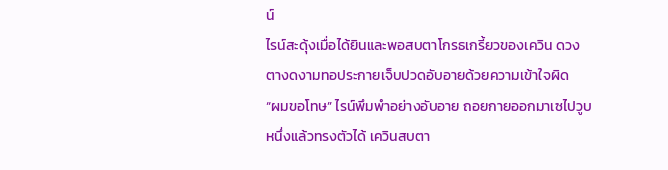น์
ไรน์สะดุ้งเมื่อได้ยินและพอสบตาโกรธเกรี้ยวของเควิน ดวงตางดงามทอประกายเจ็บปวดอับอายด้วยความเข้าใจผิด
“ผมขอโทษ” ไรน์พึมพำอย่างอับอาย ถอยกายออกมาเซไปวูบหนึ่งแล้วทรงตัวได้ เควินสบตา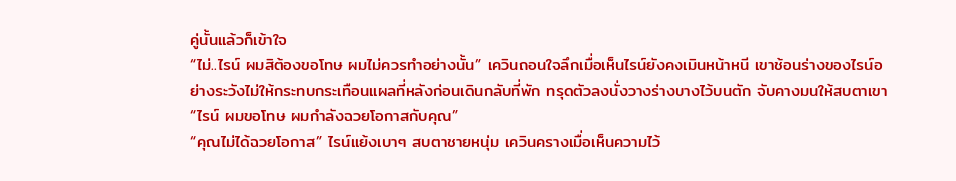คู่นั้นแล้วก็เข้าใจ
“ไม่..ไรน์ ผมสิต้องขอโทษ ผมไม่ควรทำอย่างนั้น” เควินถอนใจลึกเมื่อเห็นไรน์ยังคงเมินหน้าหนี เขาช้อนร่างของไรน์อย่างระวังไม่ให้กระทบกระเทือนแผลที่หลังก่อนเดินกลับที่พัก ทรุดตัวลงนั่งวางร่างบางไว้บนตัก จับคางมนให้สบตาเขา
“ไรน์ ผมขอโทษ ผมกำลังฉวยโอกาสกับคุณ”
“คุณไม่ได้ฉวยโอกาส” ไรน์แย้งเบาๆ สบตาชายหนุ่ม เควินครางเมื่อเห็นความไว้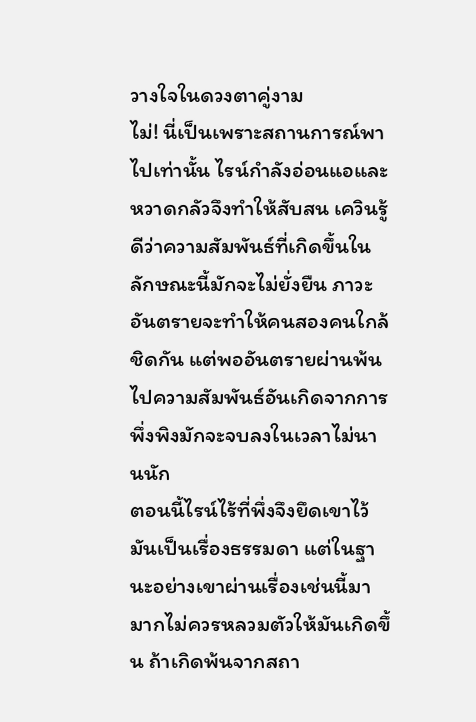วางใจในดวงตาคู่งาม
ไม่! นี่เป็นเพราะสถานการณ์พาไปเท่านั้น ไรน์กำลังอ่อนแอและหวาดกลัวจึงทำให้สับสน เควินรู้ดีว่าความสัมพันธ์ที่เกิดขึ้นในลักษณะนี้มักจะไม่ยั่งยืน ภาวะอันตรายจะทำให้คนสองคนใกล้ชิดกัน แต่พออันตรายผ่านพ้นไปความสัมพันธ์อันเกิดจากการพึ่งพิงมักจะจบลงในเวลาไม่นานนัก
ตอนนี้ไรน์ไร้ที่พึ่งจึงยึดเขาไว้มันเป็นเรื่องธรรมดา แต่ในฐานะอย่างเขาผ่านเรื่องเช่นนี้มามากไม่ควรหลวมตัวให้มันเกิดขึ้น ถ้าเกิดพ้นจากสถา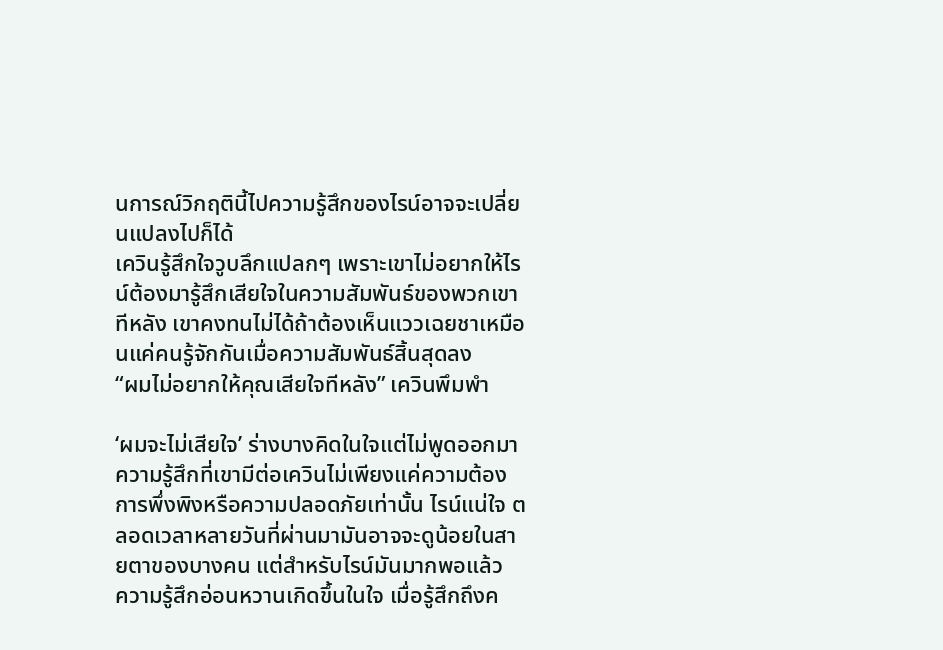นการณ์วิกฤตินี้ไปความรู้สึกของไรน์อาจจะเปลี่ยนแปลงไปก็ได้
เควินรู้สึกใจวูบลึกแปลกๆ เพราะเขาไม่อยากให้ไรน์ต้องมารู้สึกเสียใจในความสัมพันธ์ของพวกเขาทีหลัง เขาคงทนไม่ได้ถ้าต้องเห็นแววเฉยชาเหมือนแค่คนรู้จักกันเมื่อความสัมพันธ์สิ้นสุดลง
“ผมไม่อยากให้คุณเสียใจทีหลัง” เควินพึมพำ

‘ผมจะไม่เสียใจ’ ร่างบางคิดในใจแต่ไม่พูดออกมา ความรู้สึกที่เขามีต่อเควินไม่เพียงแค่ความต้องการพึ่งพิงหรือความปลอดภัยเท่านั้น ไรน์แน่ใจ ตลอดเวลาหลายวันที่ผ่านมามันอาจจะดูน้อยในสายตาของบางคน แต่สำหรับไรน์มันมากพอแล้ว
ความรู้สึกอ่อนหวานเกิดขึ้นในใจ เมื่อรู้สึกถึงค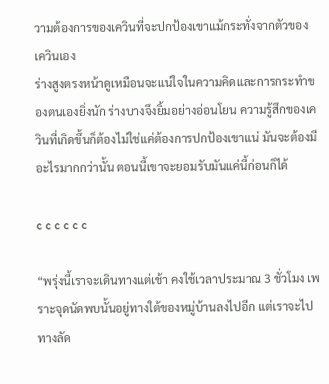วามต้องการของเควินที่จะปกป้องเขาแม้กระทั่งจากตัวของเควินเอง
ร่างสูงตรงหน้าดูเหมือนจะแน่ใจในความคิดและการกระทำของตนเองยิ่งนัก ร่างบางจึงยิ้มอย่างอ่อนโยน ความรู้สึกของเควินที่เกิดขึ้นก็ต้องไม่ใช่แค่ต้องการปกป้องเขาแน่ มันจะต้องมีอะไรมากกว่านั้น ตอนนี้เขาจะยอมรับมันแค่นี้ก่อนก็ได้

c c c c c c

“พรุ่งนี้เราจะเดินทางแต่เช้า คงใช้เวลาประมาณ 3 ชั่วโมง เพราะจุดนัดพบนั้นอยู่ทางใต้ของหมู่บ้านลงไปอีก แต่เราจะไปทางลัด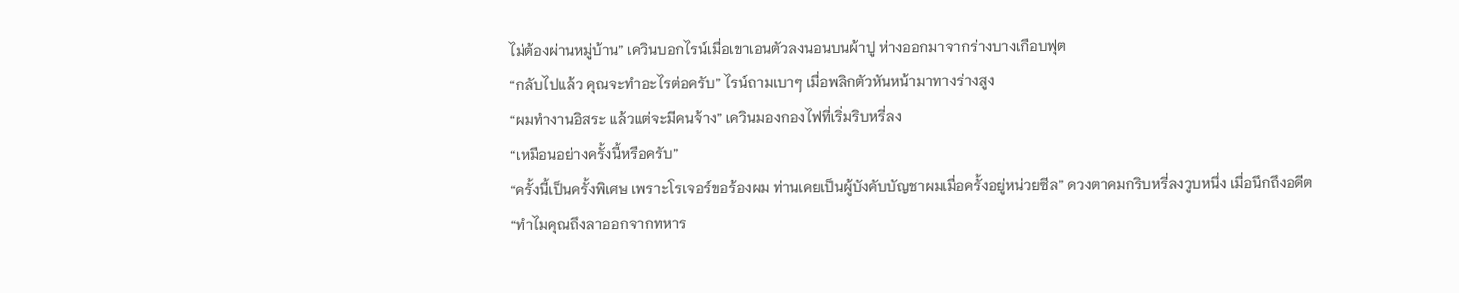ไม่ต้องผ่านหมู่บ้าน” เควินบอกไรน์เมื่อเขาเอนตัวลงนอนบนผ้าปู ห่างออกมาจากร่างบางเกือบฟุต
“กลับไปแล้ว คุณจะทำอะไรต่อครับ” ไรน์ถามเบาๆ เมื่อพลิกตัวหันหน้ามาทางร่างสูง
“ผมทำงานอิสระ แล้วแต่จะมีคนจ้าง” เควินมองกองไฟที่เริ่มริบหรี่ลง
“เหมือนอย่างครั้งนี้หรือครับ”
“ครั้งนี้เป็นครั้งพิเศษ เพราะโรเจอร์ขอร้องผม ท่านเคยเป็นผู้บังคับบัญชาผมเมื่อครั้งอยู่หน่วยซีล” ดวงตาคมกริบหรี่ลงวูบหนึ่ง เมื่อนึกถึงอดีต
“ทำไมคุณถึงลาออกจากทหาร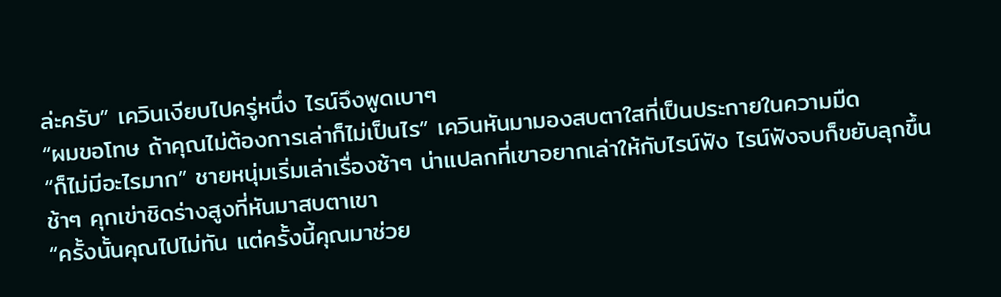ล่ะครับ” เควินเงียบไปครู่หนึ่ง ไรน์จึงพูดเบาๆ
“ผมขอโทษ ถ้าคุณไม่ต้องการเล่าก็ไม่เป็นไร” เควินหันมามองสบตาใสที่เป็นประกายในความมืด
“ก็ไม่มีอะไรมาก” ชายหนุ่มเริ่มเล่าเรื่องช้าๆ น่าแปลกที่เขาอยากเล่าให้กับไรน์ฟัง ไรน์ฟังจบก็ขยับลุกขึ้นช้าๆ คุกเข่าชิดร่างสูงที่หันมาสบตาเขา
“ครั้งนั้นคุณไปไม่ทัน แต่ครั้งนี้คุณมาช่วย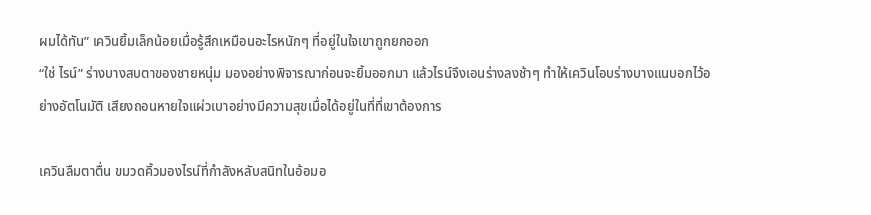ผมได้ทัน” เควินยิ้มเล็กน้อยเมื่อรู้สึกเหมือนอะไรหนักๆ ที่อยู่ในใจเขาถูกยกออก
“ใช่ ไรน์” ร่างบางสบตาของชายหนุ่ม มองอย่างพิจารณาก่อนจะยิ้มออกมา แล้วไรน์จึงเอนร่างลงช้าๆ ทำให้เควินโอบร่างบางแนบอกไว้อย่างอัตโนมัติ เสียงถอนหายใจแผ่วเบาอย่างมีความสุขเมื่อได้อยู่ในที่ที่เขาต้องการ

เควินลืมตาตื่น ขมวดคิ้วมองไรน์ที่กำลังหลับสนิทในอ้อมอ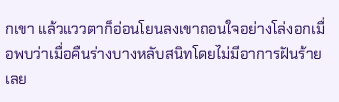กเขา แล้วแววตาก็อ่อนโยนลงเขาถอนใจอย่างโล่งอกเมื่อพบว่าเมื่อคืนร่างบางหลับสนิทโดยไม่มีอาการฝันร้ายเลย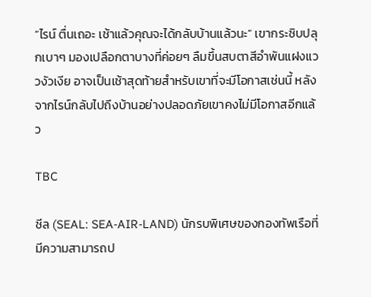“ไรน์ ตื่นเถอะ เช้าแล้วคุณจะได้กลับบ้านแล้วนะ” เขากระซิบปลุกเบาๆ มองเปลือกตาบางที่ค่อยๆ ลืมขึ้นสบตาสีอำพันแฝงแววงัวเงีย อาจเป็นเช้าสุดท้ายสำหรับเขาที่จะมีโอกาสเช่นนี้ หลังจากไรน์กลับไปถึงบ้านอย่างปลอดภัยเขาคงไม่มีโอกาสอีกแล้ว

TBC

ซีล (SEAL: SEA-AIR-LAND) นักรบพิเศษของกองทัพเรือที่มีความสามารถป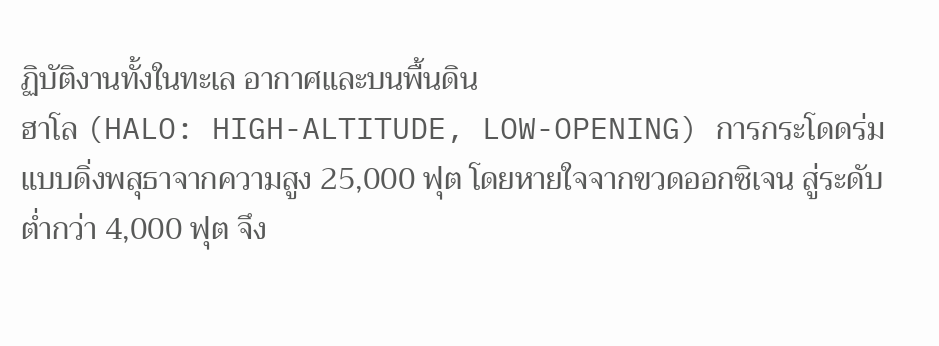ฏิบัติงานทั้งในทะเล อากาศและบนพื้นดิน
ฮาโล (HALO: HIGH-ALTITUDE, LOW-OPENING) การกระโดดร่มแบบดิ่งพสุธาจากความสูง 25,000 ฟุต โดยหายใจจากขวดออกซิเจน สู่ระดับต่ำกว่า 4,000 ฟุต จึง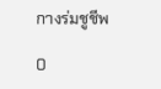กางร่มชูชีพ

0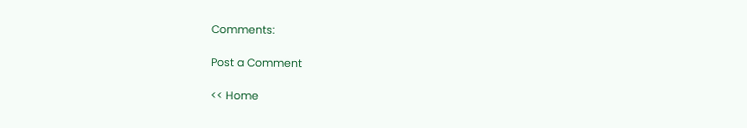Comments:

Post a Comment

<< Home